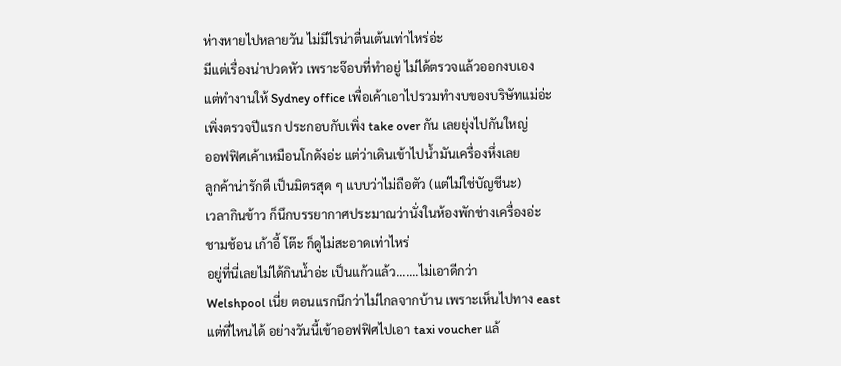ห่างหายไปหลายวัน ไม่มีไรน่าตื่นเต้นเท่าไหร่อ่ะ
มีแต่เรื่องน่าปวดหัว เพราะจ๊อบที่ทำอยู่ ไม่ได้ตรวจแล้วออกงบเอง
แต่ทำงานให้ Sydney office เพื่อเค้าเอาไปรวมทำงบของบริษัทแม่อ่ะ
เพิ่งตรวจปีแรก ประกอบกับเพิ่ง take over กัน เลยยุ่งไปกันใหญ่
ออฟฟิศเค้าเหมือนโกดังอ่ะ แต่ว่าเดินเข้าไปน้ำมันเครื่องหึ่งเลย
ลูกค้าน่ารักดี เป็นมิตรสุด ๆ แบบว่าไม่ถือตัว (แต่ไม่ใช่บัญชีนะ)
เวลากินข้าว ก็นึกบรรยากาศประมาณว่านั่งในห้องพักช่างเครื่องอ่ะ
ชามช้อน เก้าอี้ โต๊ะ ก็ดูไม่สะอาดเท่าไหร่
อยู่ที่นี่เลยไม่ได้กินน้ำอ่ะ เป็นแก้วแล้ว.......ไม่เอาดีกว่า
Welshpool เนี่ย ตอนแรกนึกว่าไม่ไกลจากบ้าน เพราะเห็นไปทาง east
แต่ที่ไหนได้ อย่างวันนี้เข้าออฟฟิศไปเอา taxi voucher แล้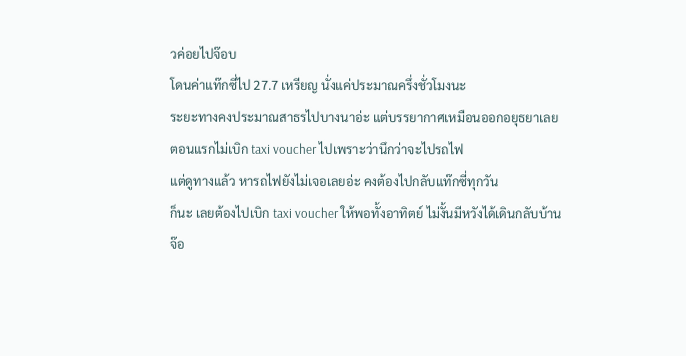วค่อยไปจ๊อบ
โดนค่าแท๊กซี่ไป 27.7 เหรียญ นั่งแค่ประมาณครึ่งชั่วโมงนะ
ระยะทางคงประมาณสาธรไปบางนาอ่ะ แต่บรรยากาศเหมือนออกอยุธยาเลย
ตอนแรกไม่เบิก taxi voucher ไปเพราะว่านึกว่าจะไปรถไฟ
แต่ดูทางแล้ว หารถไฟยังไม่เจอเลยอ่ะ คงต้องไปกลับแท๊กซี่ทุกวัน
ก็นะ เลยต้องไปเบิก taxi voucher ให้พอทั้งอาทิตย์ ไม่งั้นมีหวังได้เดินกลับบ้าน
จ๊อ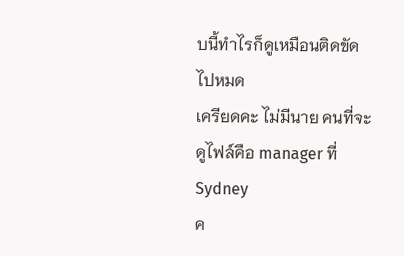บนี้ทำไรก็ดูเหมือนติดขัดไปหมด
เครียดคะ ไม่มีนาย คนที่จะดูไฟล์คือ manager ที่ Sydney
ค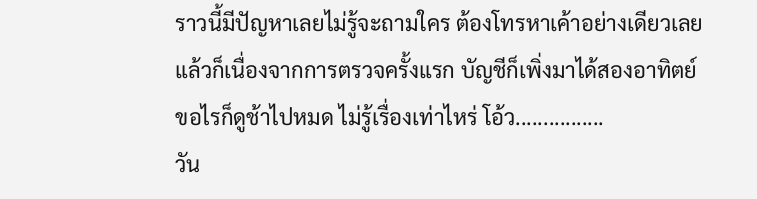ราวนี้มีปัญหาเลยไม่รู้จะถามใคร ต้องโทรหาเค้าอย่างเดียวเลย
แล้วก็เนื่องจากการตรวจครั้งแรก บัญชีก็เพิ่งมาได้สองอาทิตย์
ขอไรก็ดูช้าไปหมด ไม่รู้เรื่องเท่าไหร่ โอ้ว................
วัน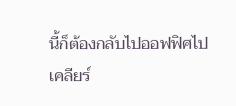นี้ก็ต้องกลับไปออฟฟิศไปเคลียร์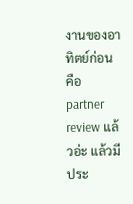งานของอาทิตย์ก่อน
คือ partner review แล้วอ่ะ แล้วมีประ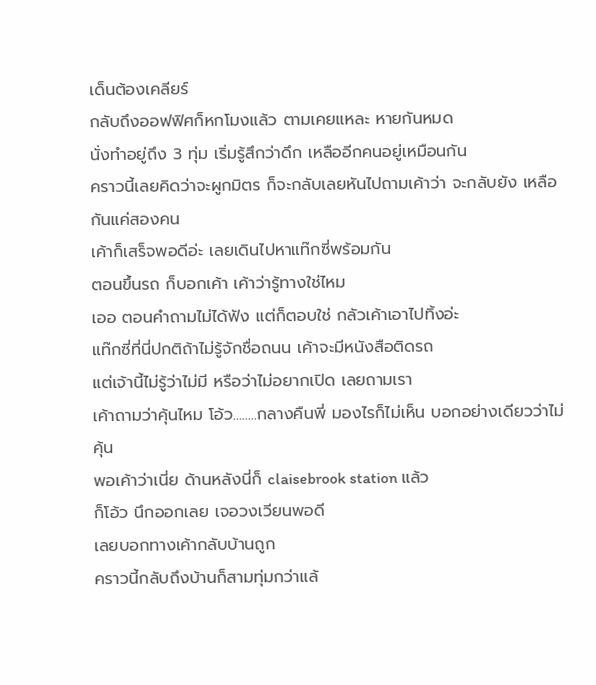เด็นต้องเคลียร์
กลับถึงออฟฟิศก็หกโมงแล้ว ตามเคยแหละ หายกันหมด
นั่งทำอยู่ถึง 3 ทุ่ม เริ่มรู้สึกว่าดึก เหลืออีกคนอยู่เหมือนกัน
คราวนี้เลยคิดว่าจะผูกมิตร ก็จะกลับเลยหันไปถามเค้าว่า จะกลับยัง เหลือกันแค่สองคน
เค้าก็เสร็จพอดีอ่ะ เลยเดินไปหาแท๊กซี่พร้อมกัน
ตอนขึ้นรถ ก็บอกเค้า เค้าว่ารู้ทางใช่ไหม
เออ ตอนคำถามไม่ได้ฟัง แต่ก็ตอบใช่ กลัวเค้าเอาไปทิ้งอ่ะ
แท๊กซี่ที่นี่ปกติถ้าไม่รู้จักชื่อถนน เค้าจะมีหนังสือติดรถ
แต่เจ้านี้ไม่รู้ว่าไม่มี หรือว่าไม่อยากเปิด เลยถามเรา
เค้าถามว่าคุ้นไหม โอ้ว........กลางคืนพี่ มองไรก็ไม่เห็น บอกอย่างเดียวว่าไม่คุ้น
พอเค้าว่าเนี่ย ด้านหลังนี่ก็ claisebrook station แล้ว
ก็โอ้ว นึกออกเลย เจอวงเวียนพอดี
เลยบอกทางเค้ากลับบ้านถูก
คราวนี้กลับถึงบ้านก็สามทุ่มกว่าแล้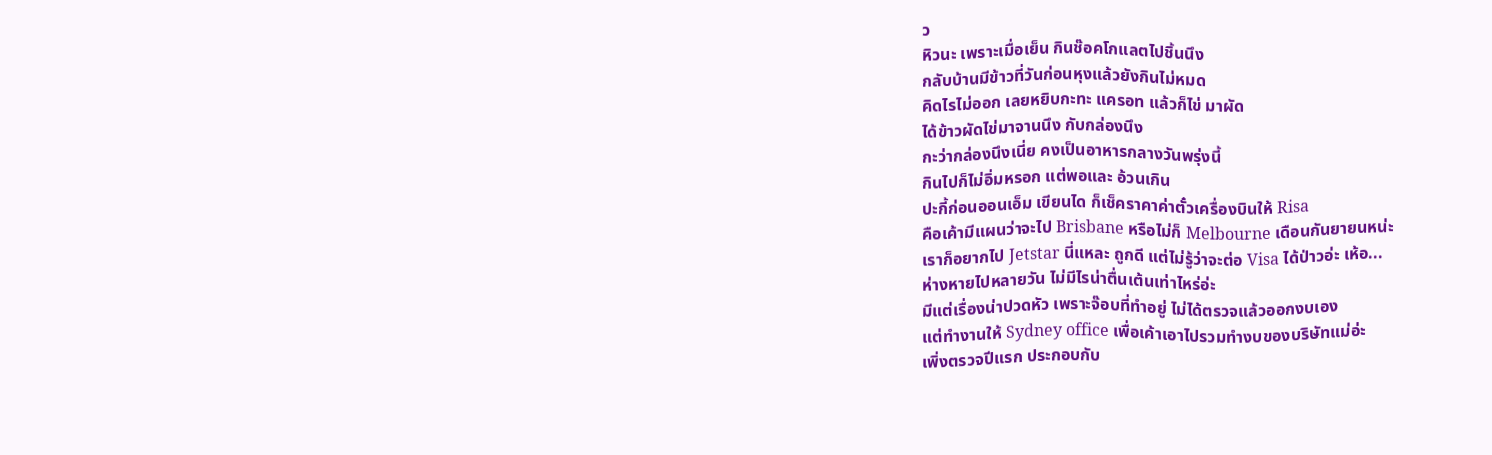ว
หิวนะ เพราะเมื่อเย็น กินช๊อคโกแลตไปชิ้นนึง
กลับบ้านมีข้าวที่วันก่อนหุงแล้วยังกินไม่หมด
คิดไรไม่ออก เลยหยิบกะทะ แครอท แล้วก็ไข่ มาผัด
ได้ข้าวผัดไข่มาจานนึง กับกล่องนึง
กะว่ากล่องนึงเนี่ย คงเป็นอาหารกลางวันพรุ่งนี้
กินไปก็ไม่อิ่มหรอก แต่พอและ อ้วนเกิน
ปะกี้ก่อนออนเอ็ม เขียนได ก็เช็คราคาค่าตั๋วเครื่องบินให้ Risa
คือเค้ามีแผนว่าจะไป Brisbane หรือไม่ก็ Melbourne เดือนกันยายนหน่ะ
เราก็อยากไป Jetstar นี่แหละ ถูกดี แต่ไม่รู้ว่าจะต่อ Visa ได้ป่าวอ่ะ เห้อ...
ห่างหายไปหลายวัน ไม่มีไรน่าตื่นเต้นเท่าไหร่อ่ะ
มีแต่เรื่องน่าปวดหัว เพราะจ๊อบที่ทำอยู่ ไม่ได้ตรวจแล้วออกงบเอง
แต่ทำงานให้ Sydney office เพื่อเค้าเอาไปรวมทำงบของบริษัทแม่อ่ะ
เพิ่งตรวจปีแรก ประกอบกับ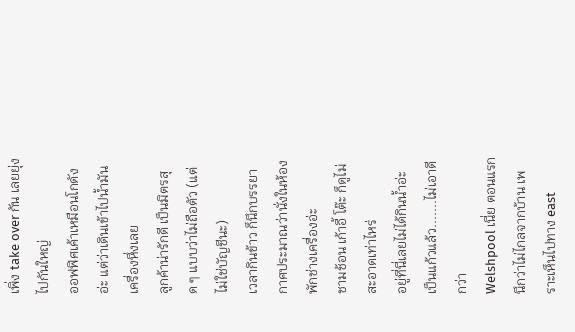เพิ่ง take over กัน เลยยุ่งไปกันใหญ่
ออฟฟิศเค้าเหมือนโกดังอ่ะ แต่ว่าเดินเข้าไปน้ำมันเครื่องหึ่งเลย
ลูกค้าน่ารักดี เป็นมิตรสุด ๆ แบบว่าไม่ถือตัว (แต่ไม่ใช่บัญชีนะ)
เวลากินข้าว ก็นึกบรรยากาศประมาณว่านั่งในห้องพักช่างเครื่องอ่ะ
ชามช้อน เก้าอี้ โต๊ะ ก็ดูไม่สะอาดเท่าไหร่
อยู่ที่นี่เลยไม่ได้กินน้ำอ่ะ เป็นแก้วแล้ว.......ไม่เอาดีกว่า
Welshpool เนี่ย ตอนแรกนึกว่าไม่ไกลจากบ้าน เพราะเห็นไปทาง east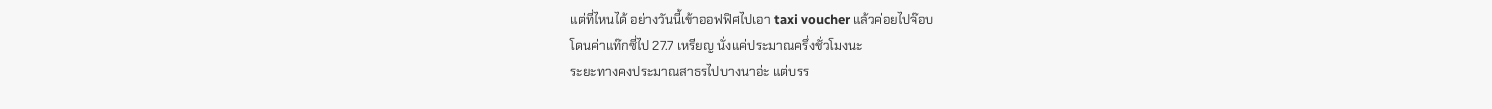แต่ที่ไหนได้ อย่างวันนี้เข้าออฟฟิศไปเอา taxi voucher แล้วค่อยไปจ๊อบ
โดนค่าแท๊กซี่ไป 27.7 เหรียญ นั่งแค่ประมาณครึ่งชั่วโมงนะ
ระยะทางคงประมาณสาธรไปบางนาอ่ะ แต่บรร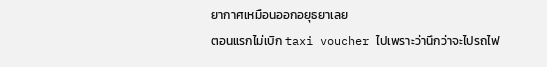ยากาศเหมือนออกอยุธยาเลย
ตอนแรกไม่เบิก taxi voucher ไปเพราะว่านึกว่าจะไปรถไฟ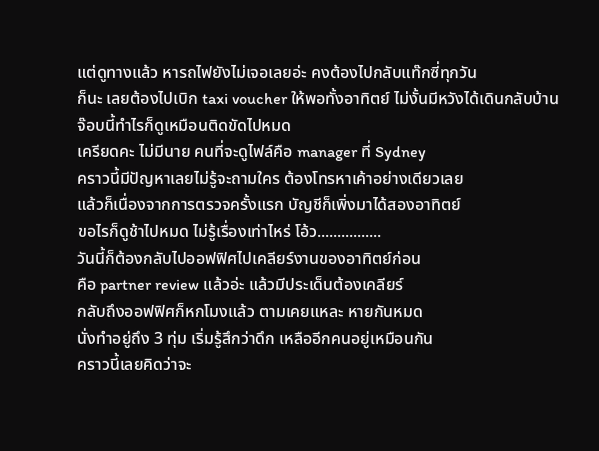แต่ดูทางแล้ว หารถไฟยังไม่เจอเลยอ่ะ คงต้องไปกลับแท๊กซี่ทุกวัน
ก็นะ เลยต้องไปเบิก taxi voucher ให้พอทั้งอาทิตย์ ไม่งั้นมีหวังได้เดินกลับบ้าน
จ๊อบนี้ทำไรก็ดูเหมือนติดขัดไปหมด
เครียดคะ ไม่มีนาย คนที่จะดูไฟล์คือ manager ที่ Sydney
คราวนี้มีปัญหาเลยไม่รู้จะถามใคร ต้องโทรหาเค้าอย่างเดียวเลย
แล้วก็เนื่องจากการตรวจครั้งแรก บัญชีก็เพิ่งมาได้สองอาทิตย์
ขอไรก็ดูช้าไปหมด ไม่รู้เรื่องเท่าไหร่ โอ้ว................
วันนี้ก็ต้องกลับไปออฟฟิศไปเคลียร์งานของอาทิตย์ก่อน
คือ partner review แล้วอ่ะ แล้วมีประเด็นต้องเคลียร์
กลับถึงออฟฟิศก็หกโมงแล้ว ตามเคยแหละ หายกันหมด
นั่งทำอยู่ถึง 3 ทุ่ม เริ่มรู้สึกว่าดึก เหลืออีกคนอยู่เหมือนกัน
คราวนี้เลยคิดว่าจะ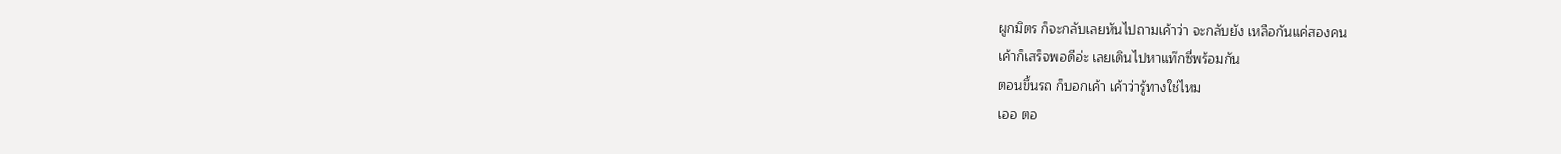ผูกมิตร ก็จะกลับเลยหันไปถามเค้าว่า จะกลับยัง เหลือกันแค่สองคน
เค้าก็เสร็จพอดีอ่ะ เลยเดินไปหาแท๊กซี่พร้อมกัน
ตอนขึ้นรถ ก็บอกเค้า เค้าว่ารู้ทางใช่ไหม
เออ ตอ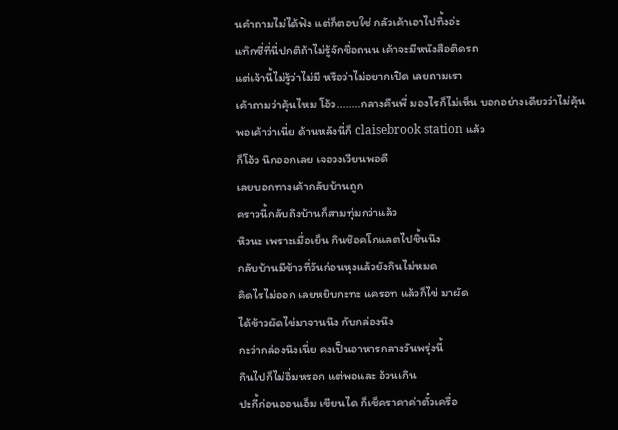นคำถามไม่ได้ฟัง แต่ก็ตอบใช่ กลัวเค้าเอาไปทิ้งอ่ะ
แท๊กซี่ที่นี่ปกติถ้าไม่รู้จักชื่อถนน เค้าจะมีหนังสือติดรถ
แต่เจ้านี้ไม่รู้ว่าไม่มี หรือว่าไม่อยากเปิด เลยถามเรา
เค้าถามว่าคุ้นไหม โอ้ว........กลางคืนพี่ มองไรก็ไม่เห็น บอกอย่างเดียวว่าไม่คุ้น
พอเค้าว่าเนี่ย ด้านหลังนี่ก็ claisebrook station แล้ว
ก็โอ้ว นึกออกเลย เจอวงเวียนพอดี
เลยบอกทางเค้ากลับบ้านถูก
คราวนี้กลับถึงบ้านก็สามทุ่มกว่าแล้ว
หิวนะ เพราะเมื่อเย็น กินช๊อคโกแลตไปชิ้นนึง
กลับบ้านมีข้าวที่วันก่อนหุงแล้วยังกินไม่หมด
คิดไรไม่ออก เลยหยิบกะทะ แครอท แล้วก็ไข่ มาผัด
ได้ข้าวผัดไข่มาจานนึง กับกล่องนึง
กะว่ากล่องนึงเนี่ย คงเป็นอาหารกลางวันพรุ่งนี้
กินไปก็ไม่อิ่มหรอก แต่พอและ อ้วนเกิน
ปะกี้ก่อนออนเอ็ม เขียนได ก็เช็คราคาค่าตั๋วเครื่อ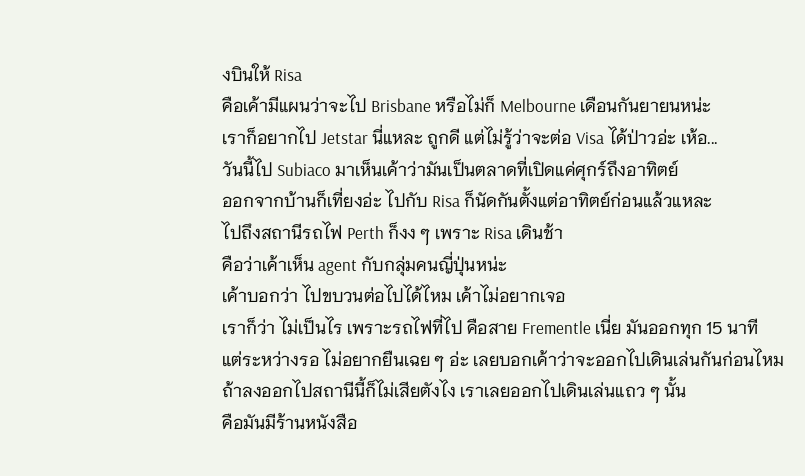งบินให้ Risa
คือเค้ามีแผนว่าจะไป Brisbane หรือไม่ก็ Melbourne เดือนกันยายนหน่ะ
เราก็อยากไป Jetstar นี่แหละ ถูกดี แต่ไม่รู้ว่าจะต่อ Visa ได้ป่าวอ่ะ เห้อ...
วันนี้ไป Subiaco มาเห็นเค้าว่ามันเป็นตลาดที่เปิดแค่ศุกร์ถึงอาทิตย์
ออกจากบ้านก็เที่ยงอ่ะ ไปกับ Risa ก็นัดกันตั้งแต่อาทิตย์ก่อนแล้วแหละ
ไปถึงสถานีรถไฟ Perth ก็งง ๆ เพราะ Risa เดินช้า
คือว่าเค้าเห็น agent กับกลุ่มคนญี่ปุ่นหน่ะ
เค้าบอกว่า ไปขบวนต่อไปได้ไหม เค้าไม่อยากเจอ
เราก็ว่า ไม่เป็นไร เพราะรถไฟที่ไป คือสาย Frementle เนี่ย มันออกทุก 15 นาที
แต่ระหว่างรอ ไม่อยากยืนเฉย ๆ อ่ะ เลยบอกเค้าว่าจะออกไปเดินเล่นกันก่อนไหม
ถ้าลงออกไปสถานีนี้ก็ไม่เสียตังไง เราเลยออกไปเดินเล่นแถว ๆ นั้น
คือมันมีร้านหนังสือ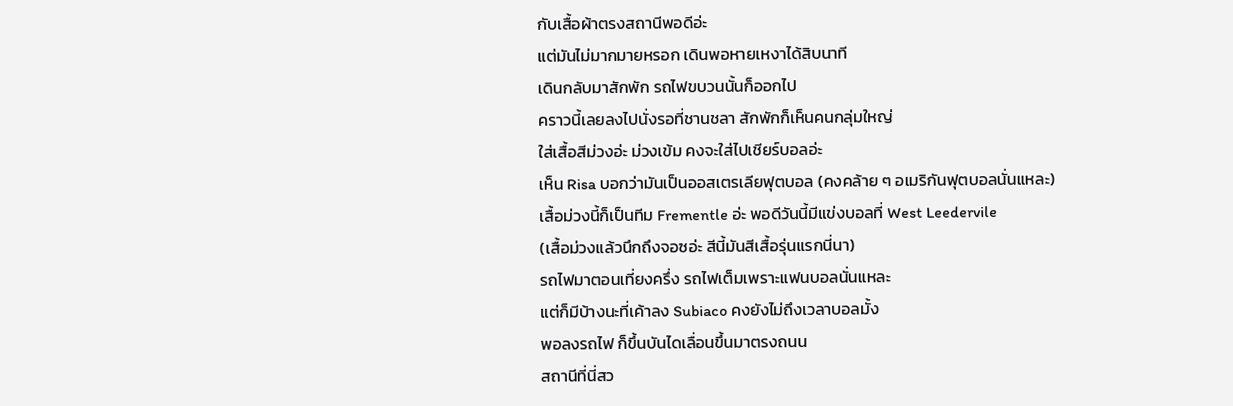กับเสื้อผ้าตรงสถานีพอดีอ่ะ
แต่มันไม่มากมายหรอก เดินพอหายเหงาได้สิบนาที
เดินกลับมาสักพัก รถไฟขบวนนั้นก็ออกไป
คราวนี้เลยลงไปนั่งรอที่ชานชลา สักพักก็เห็นคนกลุ่มใหญ่
ใส่เสื้อสีม่วงอ่ะ ม่วงเข้ม คงจะใส่ไปเชียร์บอลอ่ะ
เห็น Risa บอกว่ามันเป็นออสเตรเลียฟุตบอล (คงคล้าย ๆ อเมริกันฟุตบอลนั่นแหละ)
เสื้อม่วงนี้ก็เป็นทีม Frementle อ่ะ พอดีวันนี้มีแข่งบอลที่ West Leedervile
(เสื้อม่วงแล้วนึกถึงจอซอ่ะ สีนี้มันสีเสื้อรุ่นแรกนี่นา)
รถไฟมาตอนเที่ยงครึ่ง รถไฟเต็มเพราะแฟนบอลนั่นแหละ
แต่ก็มีบ้างนะที่เค้าลง Subiaco คงยังไม่ถึงเวลาบอลมั้ง
พอลงรถไฟ ก็ขึ้นบันไดเลื่อนขึ้นมาตรงถนน
สถานีที่นี่สว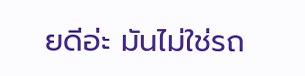ยดีอ่ะ มันไม่ใช่รถ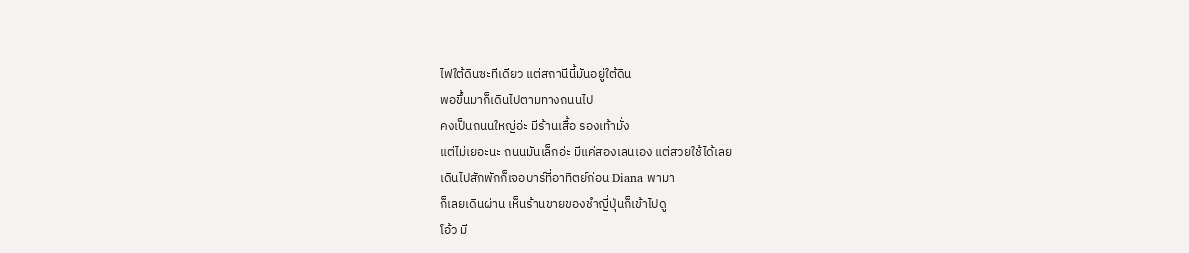ไฟใต้ดินซะทีเดียว แต่สถานีนี้มันอยู่ใต้ดิน
พอขึ้นมาก็เดินไปตามทางถนนไป
คงเป็นถนนใหญ่อ่ะ มีร้านเสื้อ รองเท้ามั่ง
แต่ไม่เยอะนะ ถนนมันเล็กอ่ะ มีแค่สองเลนเอง แต่สวยใช้ได้เลย
เดินไปสักพักก็เจอบาร์ที่อาทิตย์ก่อน Diana พามา
ก็เลยเดินผ่าน เห็นร้านขายของชำญี่ปุ่นก็เข้าไปดู
โอ้ว มี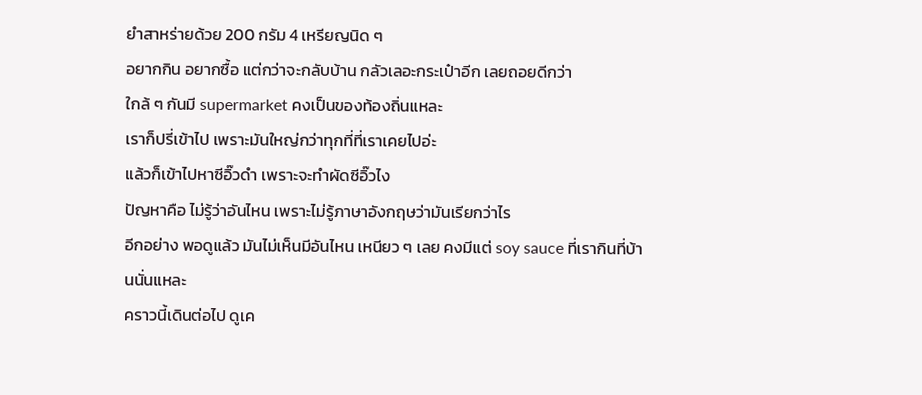ยำสาหร่ายด้วย 200 กรัม 4 เหรียญนิด ๆ
อยากกิน อยากซื้อ แต่กว่าจะกลับบ้าน กลัวเลอะกระเป๋าอีก เลยถอยดีกว่า
ใกล้ ๆ กันมี supermarket คงเป็นของท้องถิ่นแหละ
เราก็ปรี่เข้าไป เพราะมันใหญ่กว่าทุกที่ที่เราเคยไปอ่ะ
แล้วก็เข้าไปหาซีอิ๊วดำ เพราะจะทำผัดซีอิ๊วไง
ปัญหาคือ ไม่รู้ว่าอันไหน เพราะไม่รู้ภาษาอังกฤษว่ามันเรียกว่าไร
อีกอย่าง พอดูแล้ว มันไม่เห็นมีอันไหน เหนียว ๆ เลย คงมีแต่ soy sauce ที่เรากินที่บ้านนั่นแหละ
คราวนี้เดินต่อไป ดูเค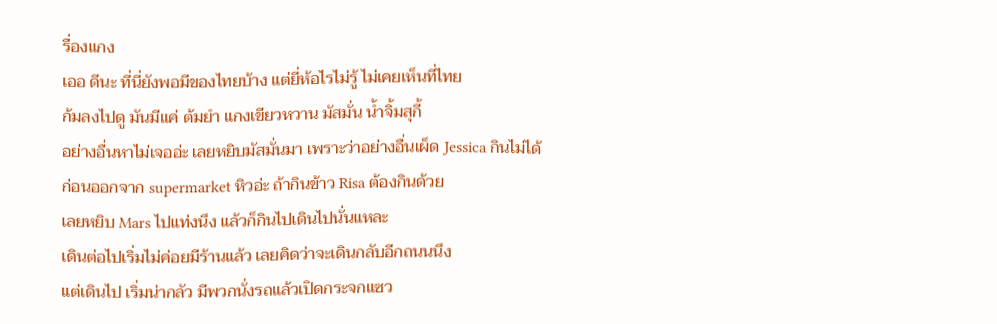รื่องแกง
เออ ดีนะ ที่นี่ยังพอมีของไทยบ้าง แต่ยี่ห้อไรไม่รู้ ไม่เคยเห็นที่ไทย
ก้มลงไปดู มันมีแค่ ต้มยำ แกงเขียวหวาน มัสมั่น น้ำจิ้มสุกี้
อย่างอื่นหาไม่เจออ่ะ เลยหยิบมัสมั่นมา เพราะว่าอย่างอื่นเผ็ด Jessica กินไม่ได้
ก่อนออกจาก supermarket หิวอ่ะ ถ้ากินข้าว Risa ต้องกินด้วย
เลยหยิบ Mars ไปแท่งนึง แล้วก็กินไปเดินไปนั่นแหละ
เดินต่อไปเริ่มไม่ค่อยมีร้านแล้ว เลยคิดว่าจะเดินกลับอีกถนนนึง
แต่เดินไป เริ่มน่ากลัว มีพวกนั่งรถแล้วเปิดกระจกแซว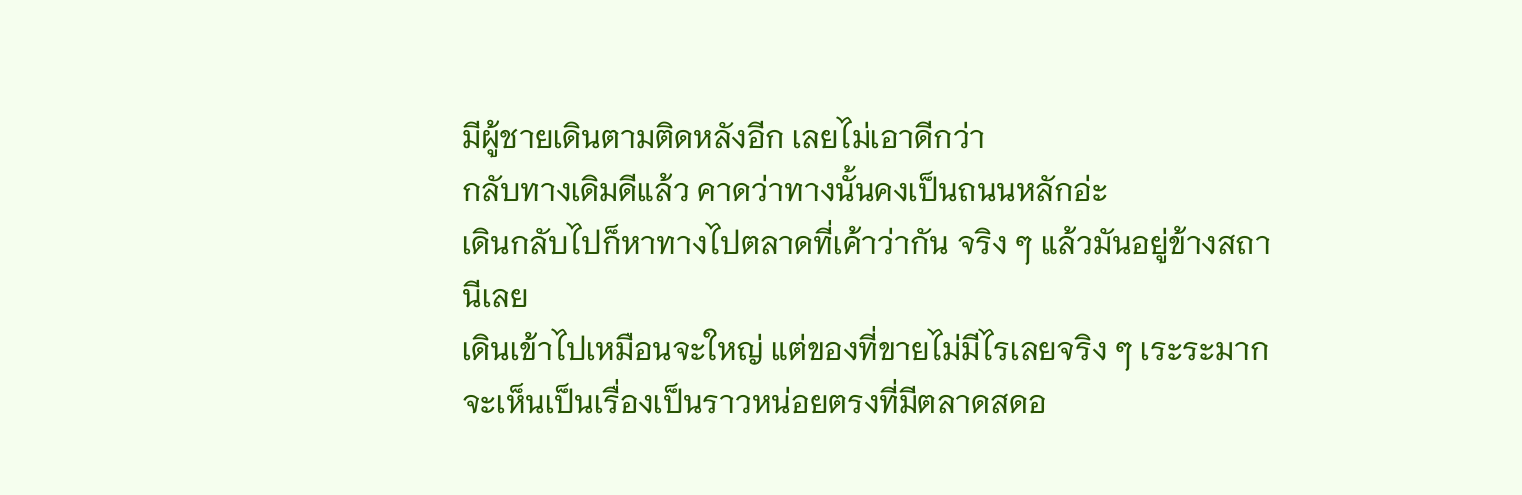มีผู้ชายเดินตามติดหลังอีก เลยไม่เอาดีกว่า
กลับทางเดิมดีแล้ว คาดว่าทางนั้นคงเป็นถนนหลักอ่ะ
เดินกลับไปก็หาทางไปตลาดที่เค้าว่ากัน จริง ๆ แล้วมันอยู่ข้างสถานีเลย
เดินเข้าไปเหมือนจะใหญ่ แต่ของที่ขายไม่มีไรเลยจริง ๆ เระระมาก
จะเห็นเป็นเรื่องเป็นราวหน่อยตรงที่มีตลาดสดอ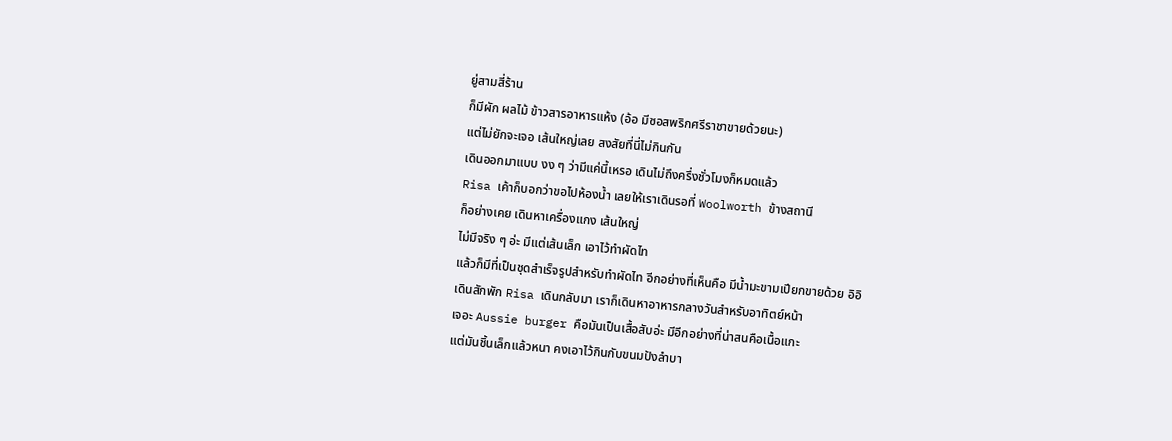ยู่สามสี่ร้าน
ก็มีผัก ผลไม้ ข้าวสารอาหารแห้ง (อ้อ มีซอสพริกศรีราชาขายด้วยนะ)
แต่ไม่ยักจะเจอ เส้นใหญ่เลย สงสัยที่นี่ไม่กินกัน
เดินออกมาแบบ งง ๆ ว่ามีแค่นี้เหรอ เดินไม่ถึงครึ่งชั่วโมงก็หมดแล้ว
Risa เค้าก็บอกว่าขอไปห้องน้ำ เลยให้เราเดินรอที่ Woolworth ข้างสถานี
ก็อย่างเคย เดินหาเครื่องแกง เส้นใหญ่
ไม่มีจริง ๆ อ่ะ มีแต่เส้นเล็ก เอาไว้ทำผัดไท
แล้วก็มีที่เป็นชุดสำเร็จรูปสำหรับทำผัดไท อีกอย่างที่เห็นคือ มีน้ำมะขามเปียกขายด้วย อิอิ
เดินสักพัก Risa เดินกลับมา เราก็เดินหาอาหารกลางวันสำหรับอาทิตย์หน้า
เจอะ Aussie burger คือมันเป็นเสื้อสับอ่ะ มีอีกอย่างที่น่าสนคือเนื้อแกะ
แต่มันชิ้นเล็กแล้วหนา คงเอาไว้กินกับขนมปังลำบา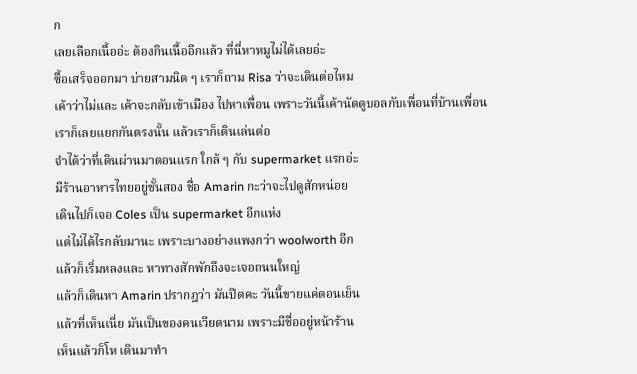ก
เลยเลือกเนื้ออ่ะ ต้องกินเนื้ออีกแล้ว ที่นี่หาหมูไม่ได้เลยอ่ะ
ซื้อเสร็จออกมา บ่ายสามนิด ๆ เราก็ถาม Risa ว่าจะเดินต่อไหม
เค้าว่าไม่และ เค้าจะกลับเข้าเมือง ไปหาเพื่อน เพราะวันนี้เค้านัดดูบอลกับเพื่อนที่บ้านเพื่อน
เราก็เลยแยกกันตรงนั้น แล้วเราก็เดินเล่นต่อ
จำได้ว่าที่เดินผ่านมาตอนแรก ใกล้ ๆ กับ supermarket แรกอ่ะ
มีร้านอาหารไทยอยู่ชั้นสอง ชื่อ Amarin กะว่าจะไปดูสักหน่อย
เดินไปก็เจอ Coles เป็น supermarket อีกแห่ง
แต่ไม่ได้ไรกลับมานะ เพราะบางอย่างแพงกว่า woolworth อีก
แล้วก็เริ่มหลงและ หาทางสักพักถึงจะเจอถนนใหญ่
แล้วก็เดินหา Amarin ปรากฎว่า มันปิดคะ วันนี้ขายแค่ตอนเย็น
แล้วที่เห็นเนี่ย มันเป็นของคนเวียดนาม เพราะมีชื่ออยู่หน้าร้าน
เห็นแล้วก็โห เดินมาทำ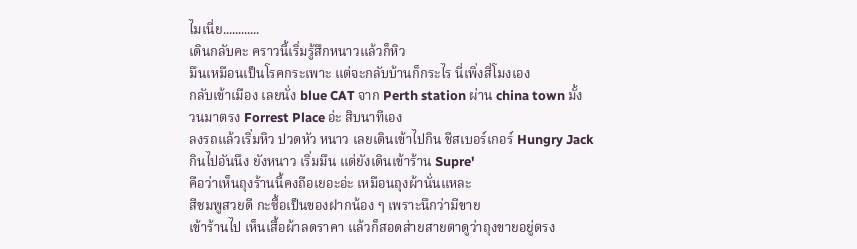ไมเนี่ย............
เดินกลับคะ คราวนี้เริ่มรู้สึกหนาวแล้วก็หิว
มึนเหมือนเป็นโรคกระเพาะ แต่จะกลับบ้านก็กระไร นี่เพิ่งสี่โมงเอง
กลับเข้าเมือง เลยนั่ง blue CAT จาก Perth station ผ่าน china town มั้ง
วนมาตรง Forrest Place อ่ะ สิบนาทีเอง
ลงรถแล้วเริ่มหิว ปวดหัว หนาว เลยเดินเข้าไปกิน ชีสเบอร์เกอร์ Hungry Jack
กินไปอันนึง ยังหนาว เริ่มมึน แต่ยังเดินเข้าร้าน Supre'
คือว่าเห็นถุงร้านนี้คงถือเยอะอ่ะ เหมือนถุงผ้านั่นแหละ
สีชมพูสวยดี กะซื้อเป็นของฝากน้อง ๆ เพราะนึกว่ามีขาย
เข้าร้านไป เห็นเสื้อผ้าลดราคา แล้วก็สอดส่ายสายตาดูว่าถุงขายอยู่ตรง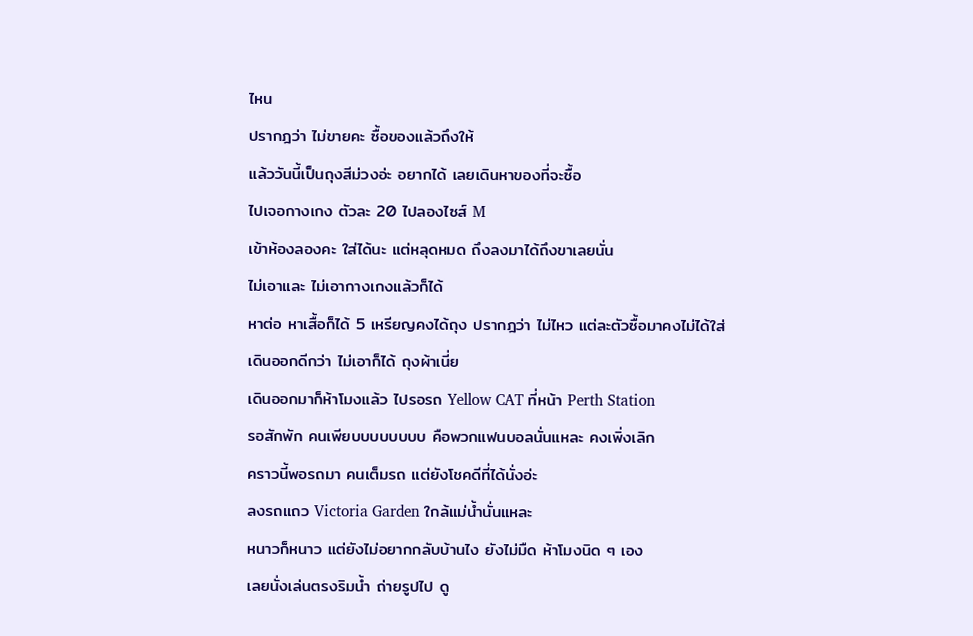ไหน
ปรากฎว่า ไม่ขายคะ ซื้อของแล้วถึงให้
แล้ววันนี้เป็นถุงสีม่วงอ่ะ อยากได้ เลยเดินหาของที่จะซื้อ
ไปเจอกางเกง ตัวละ 20 ไปลองไซส์ M
เข้าห้องลองคะ ใส่ได้นะ แต่หลุดหมด ถึงลงมาได้ถึงขาเลยนั่น
ไม่เอาและ ไม่เอากางเกงแล้วก็ได้
หาต่อ หาเสื้อก็ได้ 5 เหรียญคงได้ถุง ปรากฎว่า ไม่ไหว แต่ละตัวซื้อมาคงไม่ได้ใส่
เดินออกดีกว่า ไม่เอาก็ได้ ถุงผ้าเนี่ย
เดินออกมาก็ห้าโมงแล้ว ไปรอรถ Yellow CAT ที่หน้า Perth Station
รอสักพัก คนเพียบบบบบบบบ คือพวกแฟนบอลนั่นแหละ คงเพิ่งเลิก
คราวนี้พอรถมา คนเต็มรถ แต่ยังโชคดีที่ได้นั่งอ่ะ
ลงรถแถว Victoria Garden ใกล้แม่น้ำนั่นแหละ
หนาวก็หนาว แต่ยังไม่อยากกลับบ้านไง ยังไม่มืด ห้าโมงนิด ๆ เอง
เลยนั่งเล่นตรงริมน้ำ ถ่ายรูปไป ดู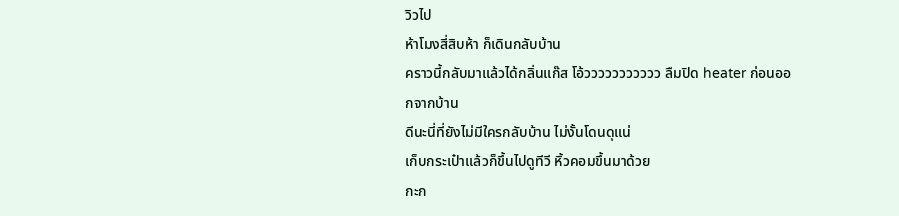วิวไป
ห้าโมงสี่สิบห้า ก็เดินกลับบ้าน
คราวนี้กลับมาแล้วได้กลิ่นแก๊ส โอ้ววววววววววว ลืมปิด heater ก่อนออกจากบ้าน
ดีนะนี่ที่ยังไม่มีใครกลับบ้าน ไม่งั้นโดนดุแน่
เก็บกระเป๋าแล้วก็ขึ้นไปดูทีวี หิ้วคอมขึ้นมาด้วย
กะก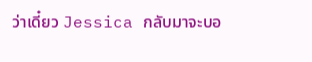ว่าเดี๋ยว Jessica กลับมาจะบอ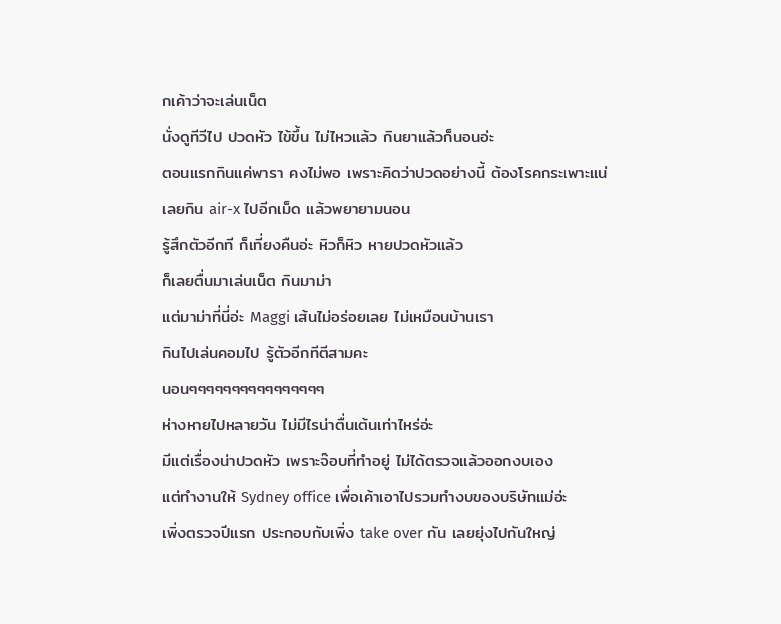กเค้าว่าจะเล่นเน็ต
นั่งดูทีวีไป ปวดหัว ไข้ขึ้น ไม่ไหวแล้ว กินยาแล้วก็นอนอ่ะ
ตอนแรกกินแค่พารา คงไม่พอ เพราะคิดว่าปวดอย่างนี้ ต้องโรคกระเพาะแน่
เลยกิน air-x ไปอีกเม็ด แล้วพยายามนอน
รู้สึกตัวอีกที ก็เที่ยงคืนอ่ะ หิวก็หิว หายปวดหัวแล้ว
ก็เลยตื่นมาเล่นเน็ต กินมาม่า
แต่มาม่าที่นี่อ่ะ Maggi เส้นไม่อร่อยเลย ไม่เหมือนบ้านเรา
กินไปเล่นคอมไป รู้ตัวอีกทีตีสามคะ
นอนๆๆๆๆๆๆๆๆๆๆๆๆๆๆๆๆ
ห่างหายไปหลายวัน ไม่มีไรน่าตื่นเต้นเท่าไหร่อ่ะ
มีแต่เรื่องน่าปวดหัว เพราะจ๊อบที่ทำอยู่ ไม่ได้ตรวจแล้วออกงบเอง
แต่ทำงานให้ Sydney office เพื่อเค้าเอาไปรวมทำงบของบริษัทแม่อ่ะ
เพิ่งตรวจปีแรก ประกอบกับเพิ่ง take over กัน เลยยุ่งไปกันใหญ่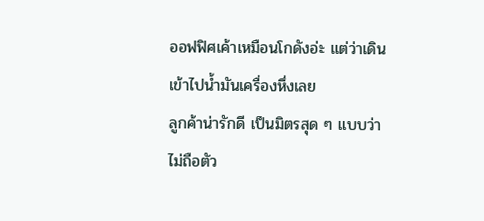ออฟฟิศเค้าเหมือนโกดังอ่ะ แต่ว่าเดินเข้าไปน้ำมันเครื่องหึ่งเลย
ลูกค้าน่ารักดี เป็นมิตรสุด ๆ แบบว่าไม่ถือตัว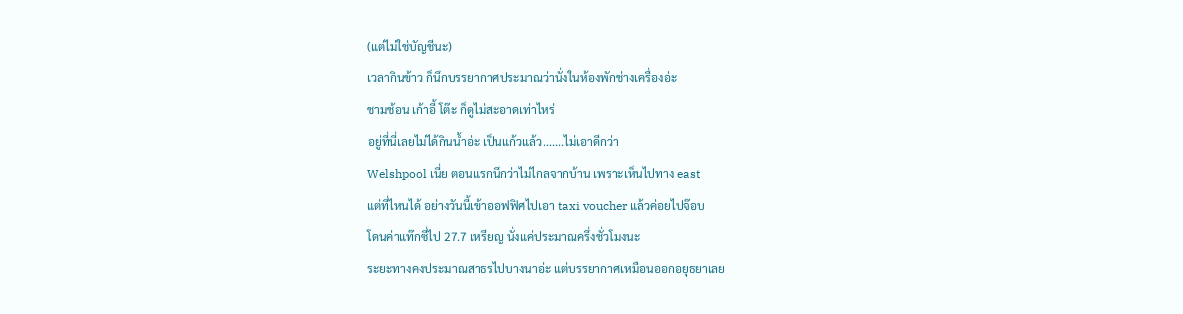(แต่ไม่ใช่บัญชีนะ)
เวลากินข้าว ก็นึกบรรยากาศประมาณว่านั่งในห้องพักช่างเครื่องอ่ะ
ชามช้อน เก้าอี้ โต๊ะ ก็ดูไม่สะอาดเท่าไหร่
อยู่ที่นี่เลยไม่ได้กินน้ำอ่ะ เป็นแก้วแล้ว.......ไม่เอาดีกว่า
Welshpool เนี่ย ตอนแรกนึกว่าไม่ไกลจากบ้าน เพราะเห็นไปทาง east
แต่ที่ไหนได้ อย่างวันนี้เข้าออฟฟิศไปเอา taxi voucher แล้วค่อยไปจ๊อบ
โดนค่าแท๊กซี่ไป 27.7 เหรียญ นั่งแค่ประมาณครึ่งชั่วโมงนะ
ระยะทางคงประมาณสาธรไปบางนาอ่ะ แต่บรรยากาศเหมือนออกอยุธยาเลย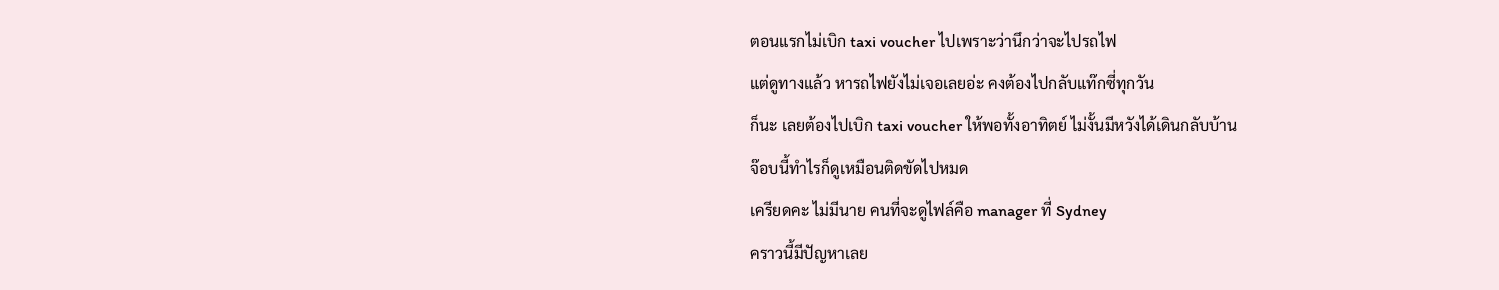ตอนแรกไม่เบิก taxi voucher ไปเพราะว่านึกว่าจะไปรถไฟ
แต่ดูทางแล้ว หารถไฟยังไม่เจอเลยอ่ะ คงต้องไปกลับแท๊กซี่ทุกวัน
ก็นะ เลยต้องไปเบิก taxi voucher ให้พอทั้งอาทิตย์ ไม่งั้นมีหวังได้เดินกลับบ้าน
จ๊อบนี้ทำไรก็ดูเหมือนติดขัดไปหมด
เครียดคะ ไม่มีนาย คนที่จะดูไฟล์คือ manager ที่ Sydney
คราวนี้มีปัญหาเลย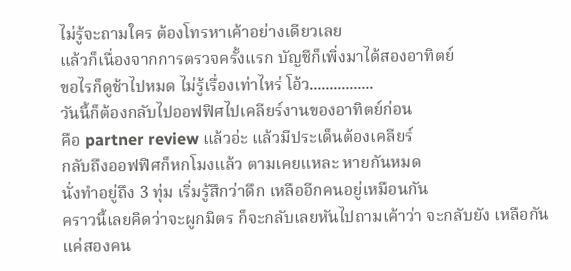ไม่รู้จะถามใคร ต้องโทรหาเค้าอย่างเดียวเลย
แล้วก็เนื่องจากการตรวจครั้งแรก บัญชีก็เพิ่งมาได้สองอาทิตย์
ขอไรก็ดูช้าไปหมด ไม่รู้เรื่องเท่าไหร่ โอ้ว................
วันนี้ก็ต้องกลับไปออฟฟิศไปเคลียร์งานของอาทิตย์ก่อน
คือ partner review แล้วอ่ะ แล้วมีประเด็นต้องเคลียร์
กลับถึงออฟฟิศก็หกโมงแล้ว ตามเคยแหละ หายกันหมด
นั่งทำอยู่ถึง 3 ทุ่ม เริ่มรู้สึกว่าดึก เหลืออีกคนอยู่เหมือนกัน
คราวนี้เลยคิดว่าจะผูกมิตร ก็จะกลับเลยหันไปถามเค้าว่า จะกลับยัง เหลือกันแค่สองคน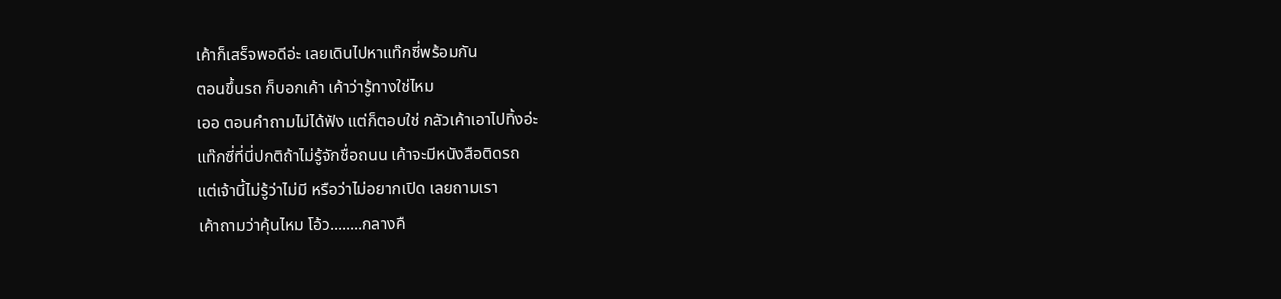เค้าก็เสร็จพอดีอ่ะ เลยเดินไปหาแท๊กซี่พร้อมกัน
ตอนขึ้นรถ ก็บอกเค้า เค้าว่ารู้ทางใช่ไหม
เออ ตอนคำถามไม่ได้ฟัง แต่ก็ตอบใช่ กลัวเค้าเอาไปทิ้งอ่ะ
แท๊กซี่ที่นี่ปกติถ้าไม่รู้จักชื่อถนน เค้าจะมีหนังสือติดรถ
แต่เจ้านี้ไม่รู้ว่าไม่มี หรือว่าไม่อยากเปิด เลยถามเรา
เค้าถามว่าคุ้นไหม โอ้ว........กลางคื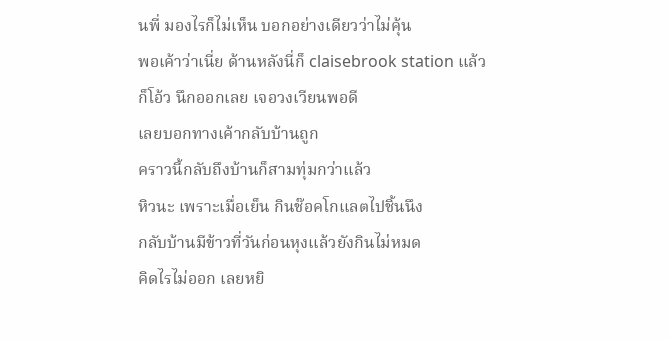นพี่ มองไรก็ไม่เห็น บอกอย่างเดียวว่าไม่คุ้น
พอเค้าว่าเนี่ย ด้านหลังนี่ก็ claisebrook station แล้ว
ก็โอ้ว นึกออกเลย เจอวงเวียนพอดี
เลยบอกทางเค้ากลับบ้านถูก
คราวนี้กลับถึงบ้านก็สามทุ่มกว่าแล้ว
หิวนะ เพราะเมื่อเย็น กินช๊อคโกแลตไปชิ้นนึง
กลับบ้านมีข้าวที่วันก่อนหุงแล้วยังกินไม่หมด
คิดไรไม่ออก เลยหยิ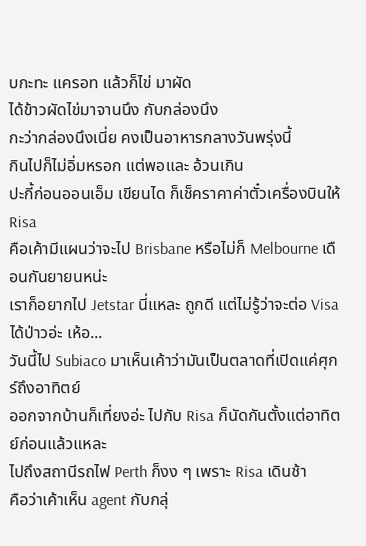บกะทะ แครอท แล้วก็ไข่ มาผัด
ได้ข้าวผัดไข่มาจานนึง กับกล่องนึง
กะว่ากล่องนึงเนี่ย คงเป็นอาหารกลางวันพรุ่งนี้
กินไปก็ไม่อิ่มหรอก แต่พอและ อ้วนเกิน
ปะกี้ก่อนออนเอ็ม เขียนได ก็เช็คราคาค่าตั๋วเครื่องบินให้ Risa
คือเค้ามีแผนว่าจะไป Brisbane หรือไม่ก็ Melbourne เดือนกันยายนหน่ะ
เราก็อยากไป Jetstar นี่แหละ ถูกดี แต่ไม่รู้ว่าจะต่อ Visa ได้ป่าวอ่ะ เห้อ...
วันนี้ไป Subiaco มาเห็นเค้าว่ามันเป็นตลาดที่เปิดแค่ศุกร์ถึงอาทิตย์
ออกจากบ้านก็เที่ยงอ่ะ ไปกับ Risa ก็นัดกันตั้งแต่อาทิตย์ก่อนแล้วแหละ
ไปถึงสถานีรถไฟ Perth ก็งง ๆ เพราะ Risa เดินช้า
คือว่าเค้าเห็น agent กับกลุ่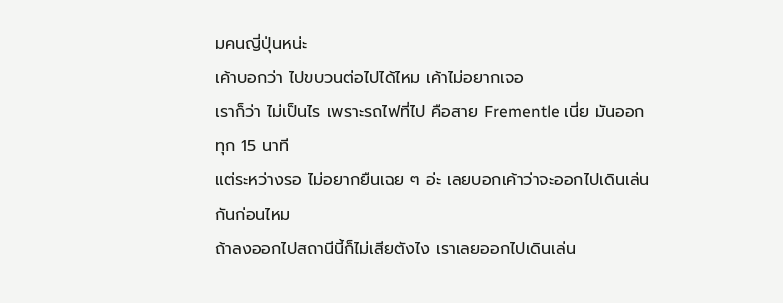มคนญี่ปุ่นหน่ะ
เค้าบอกว่า ไปขบวนต่อไปได้ไหม เค้าไม่อยากเจอ
เราก็ว่า ไม่เป็นไร เพราะรถไฟที่ไป คือสาย Frementle เนี่ย มันออกทุก 15 นาที
แต่ระหว่างรอ ไม่อยากยืนเฉย ๆ อ่ะ เลยบอกเค้าว่าจะออกไปเดินเล่นกันก่อนไหม
ถ้าลงออกไปสถานีนี้ก็ไม่เสียตังไง เราเลยออกไปเดินเล่น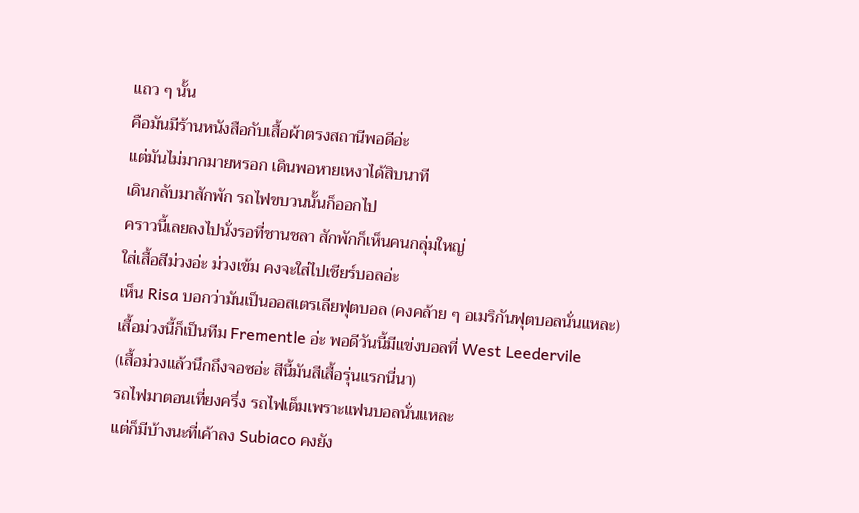แถว ๆ นั้น
คือมันมีร้านหนังสือกับเสื้อผ้าตรงสถานีพอดีอ่ะ
แต่มันไม่มากมายหรอก เดินพอหายเหงาได้สิบนาที
เดินกลับมาสักพัก รถไฟขบวนนั้นก็ออกไป
คราวนี้เลยลงไปนั่งรอที่ชานชลา สักพักก็เห็นคนกลุ่มใหญ่
ใส่เสื้อสีม่วงอ่ะ ม่วงเข้ม คงจะใส่ไปเชียร์บอลอ่ะ
เห็น Risa บอกว่ามันเป็นออสเตรเลียฟุตบอล (คงคล้าย ๆ อเมริกันฟุตบอลนั่นแหละ)
เสื้อม่วงนี้ก็เป็นทีม Frementle อ่ะ พอดีวันนี้มีแข่งบอลที่ West Leedervile
(เสื้อม่วงแล้วนึกถึงจอซอ่ะ สีนี้มันสีเสื้อรุ่นแรกนี่นา)
รถไฟมาตอนเที่ยงครึ่ง รถไฟเต็มเพราะแฟนบอลนั่นแหละ
แต่ก็มีบ้างนะที่เค้าลง Subiaco คงยัง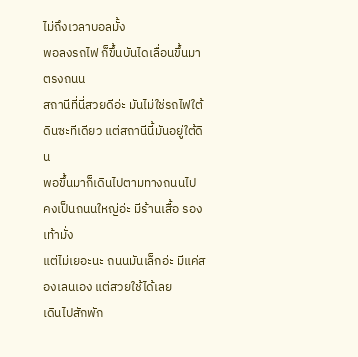ไม่ถึงเวลาบอลมั้ง
พอลงรถไฟ ก็ขึ้นบันไดเลื่อนขึ้นมาตรงถนน
สถานีที่นี่สวยดีอ่ะ มันไม่ใช่รถไฟใต้ดินซะทีเดียว แต่สถานีนี้มันอยู่ใต้ดิน
พอขึ้นมาก็เดินไปตามทางถนนไป
คงเป็นถนนใหญ่อ่ะ มีร้านเสื้อ รองเท้ามั่ง
แต่ไม่เยอะนะ ถนนมันเล็กอ่ะ มีแค่สองเลนเอง แต่สวยใช้ได้เลย
เดินไปสักพัก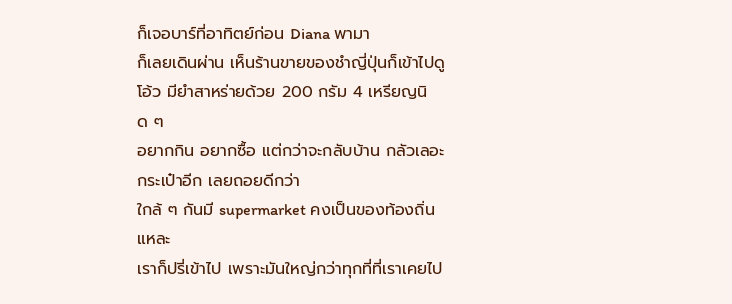ก็เจอบาร์ที่อาทิตย์ก่อน Diana พามา
ก็เลยเดินผ่าน เห็นร้านขายของชำญี่ปุ่นก็เข้าไปดู
โอ้ว มียำสาหร่ายด้วย 200 กรัม 4 เหรียญนิด ๆ
อยากกิน อยากซื้อ แต่กว่าจะกลับบ้าน กลัวเลอะกระเป๋าอีก เลยถอยดีกว่า
ใกล้ ๆ กันมี supermarket คงเป็นของท้องถิ่นแหละ
เราก็ปรี่เข้าไป เพราะมันใหญ่กว่าทุกที่ที่เราเคยไป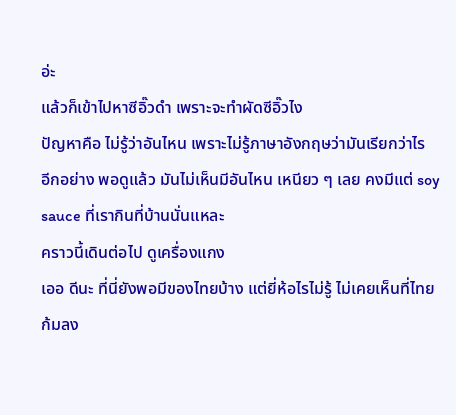อ่ะ
แล้วก็เข้าไปหาซีอิ๊วดำ เพราะจะทำผัดซีอิ๊วไง
ปัญหาคือ ไม่รู้ว่าอันไหน เพราะไม่รู้ภาษาอังกฤษว่ามันเรียกว่าไร
อีกอย่าง พอดูแล้ว มันไม่เห็นมีอันไหน เหนียว ๆ เลย คงมีแต่ soy sauce ที่เรากินที่บ้านนั่นแหละ
คราวนี้เดินต่อไป ดูเครื่องแกง
เออ ดีนะ ที่นี่ยังพอมีของไทยบ้าง แต่ยี่ห้อไรไม่รู้ ไม่เคยเห็นที่ไทย
ก้มลง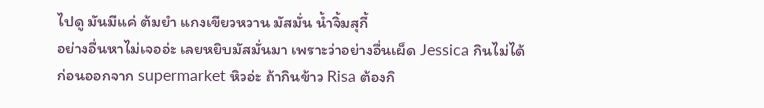ไปดู มันมีแค่ ต้มยำ แกงเขียวหวาน มัสมั่น น้ำจิ้มสุกี้
อย่างอื่นหาไม่เจออ่ะ เลยหยิบมัสมั่นมา เพราะว่าอย่างอื่นเผ็ด Jessica กินไม่ได้
ก่อนออกจาก supermarket หิวอ่ะ ถ้ากินข้าว Risa ต้องกิ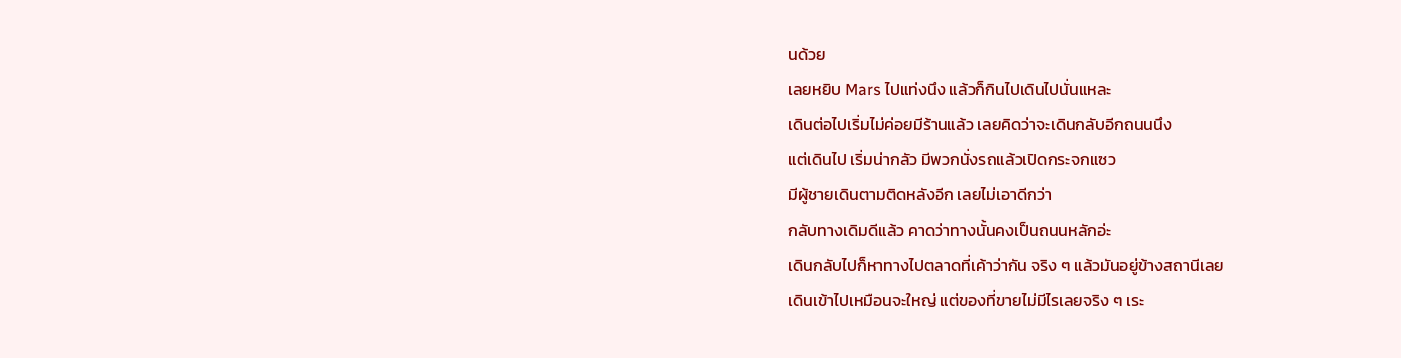นด้วย
เลยหยิบ Mars ไปแท่งนึง แล้วก็กินไปเดินไปนั่นแหละ
เดินต่อไปเริ่มไม่ค่อยมีร้านแล้ว เลยคิดว่าจะเดินกลับอีกถนนนึง
แต่เดินไป เริ่มน่ากลัว มีพวกนั่งรถแล้วเปิดกระจกแซว
มีผู้ชายเดินตามติดหลังอีก เลยไม่เอาดีกว่า
กลับทางเดิมดีแล้ว คาดว่าทางนั้นคงเป็นถนนหลักอ่ะ
เดินกลับไปก็หาทางไปตลาดที่เค้าว่ากัน จริง ๆ แล้วมันอยู่ข้างสถานีเลย
เดินเข้าไปเหมือนจะใหญ่ แต่ของที่ขายไม่มีไรเลยจริง ๆ เระ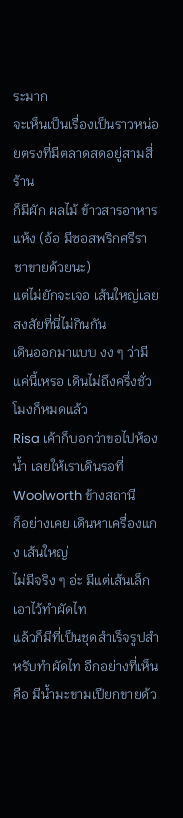ระมาก
จะเห็นเป็นเรื่องเป็นราวหน่อยตรงที่มีตลาดสดอยู่สามสี่ร้าน
ก็มีผัก ผลไม้ ข้าวสารอาหารแห้ง (อ้อ มีซอสพริกศรีราชาขายด้วยนะ)
แต่ไม่ยักจะเจอ เส้นใหญ่เลย สงสัยที่นี่ไม่กินกัน
เดินออกมาแบบ งง ๆ ว่ามีแค่นี้เหรอ เดินไม่ถึงครึ่งชั่วโมงก็หมดแล้ว
Risa เค้าก็บอกว่าขอไปห้องน้ำ เลยให้เราเดินรอที่ Woolworth ข้างสถานี
ก็อย่างเคย เดินหาเครื่องแกง เส้นใหญ่
ไม่มีจริง ๆ อ่ะ มีแต่เส้นเล็ก เอาไว้ทำผัดไท
แล้วก็มีที่เป็นชุดสำเร็จรูปสำหรับทำผัดไท อีกอย่างที่เห็นคือ มีน้ำมะขามเปียกขายด้ว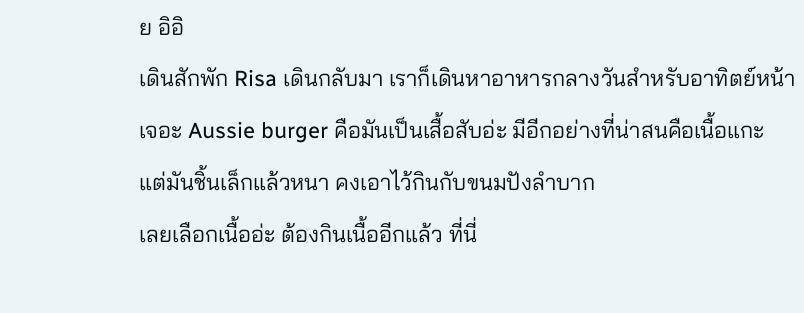ย อิอิ
เดินสักพัก Risa เดินกลับมา เราก็เดินหาอาหารกลางวันสำหรับอาทิตย์หน้า
เจอะ Aussie burger คือมันเป็นเสื้อสับอ่ะ มีอีกอย่างที่น่าสนคือเนื้อแกะ
แต่มันชิ้นเล็กแล้วหนา คงเอาไว้กินกับขนมปังลำบาก
เลยเลือกเนื้ออ่ะ ต้องกินเนื้ออีกแล้ว ที่นี่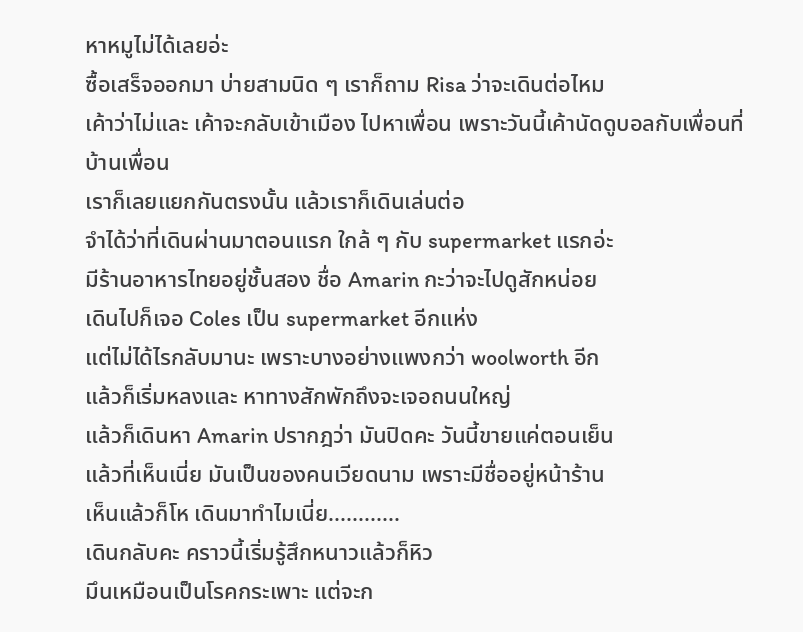หาหมูไม่ได้เลยอ่ะ
ซื้อเสร็จออกมา บ่ายสามนิด ๆ เราก็ถาม Risa ว่าจะเดินต่อไหม
เค้าว่าไม่และ เค้าจะกลับเข้าเมือง ไปหาเพื่อน เพราะวันนี้เค้านัดดูบอลกับเพื่อนที่บ้านเพื่อน
เราก็เลยแยกกันตรงนั้น แล้วเราก็เดินเล่นต่อ
จำได้ว่าที่เดินผ่านมาตอนแรก ใกล้ ๆ กับ supermarket แรกอ่ะ
มีร้านอาหารไทยอยู่ชั้นสอง ชื่อ Amarin กะว่าจะไปดูสักหน่อย
เดินไปก็เจอ Coles เป็น supermarket อีกแห่ง
แต่ไม่ได้ไรกลับมานะ เพราะบางอย่างแพงกว่า woolworth อีก
แล้วก็เริ่มหลงและ หาทางสักพักถึงจะเจอถนนใหญ่
แล้วก็เดินหา Amarin ปรากฎว่า มันปิดคะ วันนี้ขายแค่ตอนเย็น
แล้วที่เห็นเนี่ย มันเป็นของคนเวียดนาม เพราะมีชื่ออยู่หน้าร้าน
เห็นแล้วก็โห เดินมาทำไมเนี่ย............
เดินกลับคะ คราวนี้เริ่มรู้สึกหนาวแล้วก็หิว
มึนเหมือนเป็นโรคกระเพาะ แต่จะก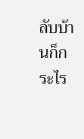ลับบ้านก็กระไร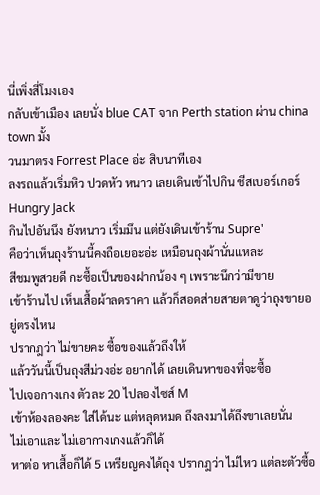นี่เพิ่งสี่โมงเอง
กลับเข้าเมือง เลยนั่ง blue CAT จาก Perth station ผ่าน china town มั้ง
วนมาตรง Forrest Place อ่ะ สิบนาทีเอง
ลงรถแล้วเริ่มหิว ปวดหัว หนาว เลยเดินเข้าไปกิน ชีสเบอร์เกอร์ Hungry Jack
กินไปอันนึง ยังหนาว เริ่มมึน แต่ยังเดินเข้าร้าน Supre'
คือว่าเห็นถุงร้านนี้คงถือเยอะอ่ะ เหมือนถุงผ้านั่นแหละ
สีชมพูสวยดี กะซื้อเป็นของฝากน้อง ๆ เพราะนึกว่ามีขาย
เข้าร้านไป เห็นเสื้อผ้าลดราคา แล้วก็สอดส่ายสายตาดูว่าถุงขายอยู่ตรงไหน
ปรากฎว่า ไม่ขายคะ ซื้อของแล้วถึงให้
แล้ววันนี้เป็นถุงสีม่วงอ่ะ อยากได้ เลยเดินหาของที่จะซื้อ
ไปเจอกางเกง ตัวละ 20 ไปลองไซส์ M
เข้าห้องลองคะ ใส่ได้นะ แต่หลุดหมด ถึงลงมาได้ถึงขาเลยนั่น
ไม่เอาและ ไม่เอากางเกงแล้วก็ได้
หาต่อ หาเสื้อก็ได้ 5 เหรียญคงได้ถุง ปรากฎว่า ไม่ไหว แต่ละตัวซื้อ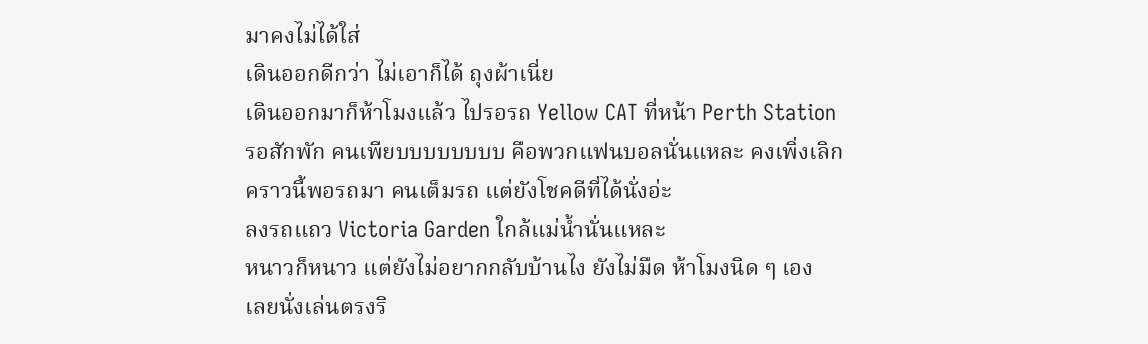มาคงไม่ได้ใส่
เดินออกดีกว่า ไม่เอาก็ได้ ถุงผ้าเนี่ย
เดินออกมาก็ห้าโมงแล้ว ไปรอรถ Yellow CAT ที่หน้า Perth Station
รอสักพัก คนเพียบบบบบบบบ คือพวกแฟนบอลนั่นแหละ คงเพิ่งเลิก
คราวนี้พอรถมา คนเต็มรถ แต่ยังโชคดีที่ได้นั่งอ่ะ
ลงรถแถว Victoria Garden ใกล้แม่น้ำนั่นแหละ
หนาวก็หนาว แต่ยังไม่อยากกลับบ้านไง ยังไม่มืด ห้าโมงนิด ๆ เอง
เลยนั่งเล่นตรงริ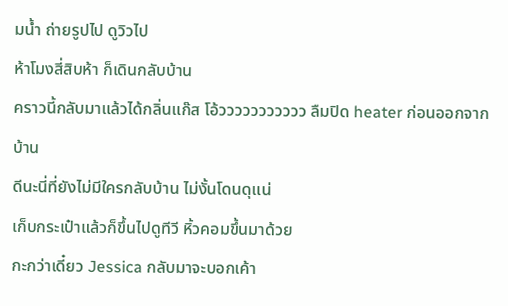มน้ำ ถ่ายรูปไป ดูวิวไป
ห้าโมงสี่สิบห้า ก็เดินกลับบ้าน
คราวนี้กลับมาแล้วได้กลิ่นแก๊ส โอ้ววววววววววว ลืมปิด heater ก่อนออกจากบ้าน
ดีนะนี่ที่ยังไม่มีใครกลับบ้าน ไม่งั้นโดนดุแน่
เก็บกระเป๋าแล้วก็ขึ้นไปดูทีวี หิ้วคอมขึ้นมาด้วย
กะกว่าเดี๋ยว Jessica กลับมาจะบอกเค้า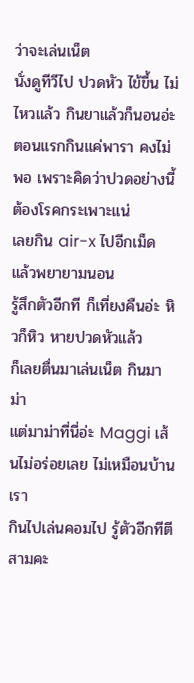ว่าจะเล่นเน็ต
นั่งดูทีวีไป ปวดหัว ไข้ขึ้น ไม่ไหวแล้ว กินยาแล้วก็นอนอ่ะ
ตอนแรกกินแค่พารา คงไม่พอ เพราะคิดว่าปวดอย่างนี้ ต้องโรคกระเพาะแน่
เลยกิน air-x ไปอีกเม็ด แล้วพยายามนอน
รู้สึกตัวอีกที ก็เที่ยงคืนอ่ะ หิวก็หิว หายปวดหัวแล้ว
ก็เลยตื่นมาเล่นเน็ต กินมาม่า
แต่มาม่าที่นี่อ่ะ Maggi เส้นไม่อร่อยเลย ไม่เหมือนบ้านเรา
กินไปเล่นคอมไป รู้ตัวอีกทีตีสามคะ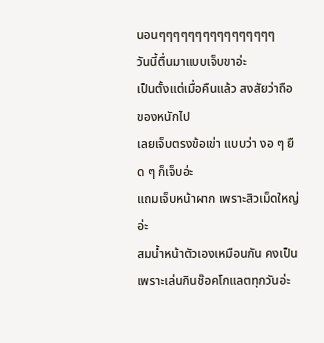นอนๆๆๆๆๆๆๆๆๆๆๆๆๆๆๆๆ
วันนี้ตื่นมาแบบเจ็บขาอ่ะ
เป็นตั้งแต่เมื่อคืนแล้ว สงสัยว่าถือของหนักไป
เลยเจ็บตรงข้อเข่า แบบว่า งอ ๆ ยืด ๆ ก็เจ็บอ่ะ
แถมเจ็บหน้าผาก เพราะสิวเม็ดใหญ่อ่ะ
สมน้ำหน้าตัวเองเหมือนกัน คงเป็นเพราะเล่นกินช๊อคโกแลตทุกวันอ่ะ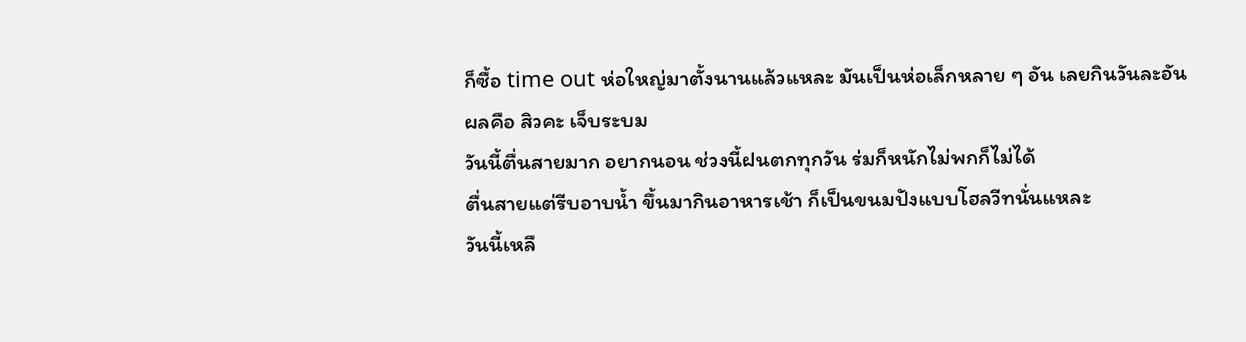ก็ซื้อ time out ห่อใหญ่มาตั้งนานแล้วแหละ มันเป็นห่อเล็กหลาย ๆ อัน เลยกินวันละอัน
ผลคือ สิวคะ เจ็บระบม
วันนี้ตื่นสายมาก อยากนอน ช่วงนี้ฝนตกทุกวัน ร่มก็หนักไม่พกก็ไม่ได้
ตื่นสายแต่รีบอาบน้ำ ขึ้นมากินอาหารเช้า ก็เป็นขนมปังแบบโฮลวีทนั่นแหละ
วันนี้เหลื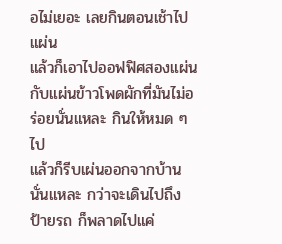อไม่เยอะ เลยกินตอนเช้าไปแผ่น
แล้วก็เอาไปออฟฟิศสองแผ่น กับแผ่นข้าวโพดผักที่มันไม่อร่อยนั่นแหละ กินให้หมด ๆ ไป
แล้วก็รีบเผ่นออกจากบ้านนั่นแหละ กว่าจะเดินไปถึงป้ายรถ ก็พลาดไปแค่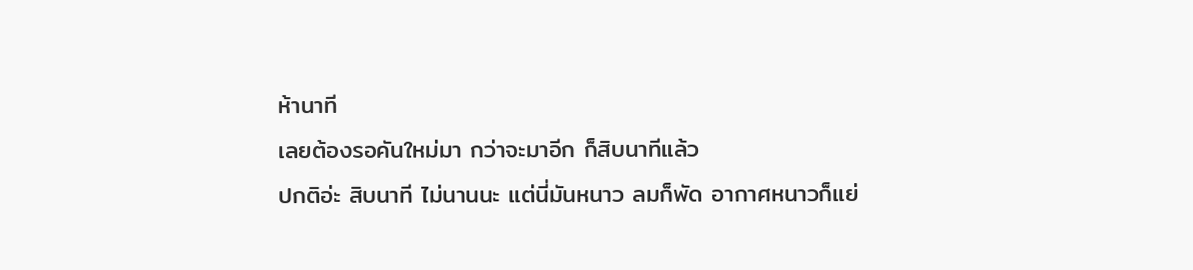ห้านาที
เลยต้องรอคันใหม่มา กว่าจะมาอีก ก็สิบนาทีแล้ว
ปกติอ่ะ สิบนาที ไม่นานนะ แต่นี่มันหนาว ลมก็พัด อากาศหนาวก็แย่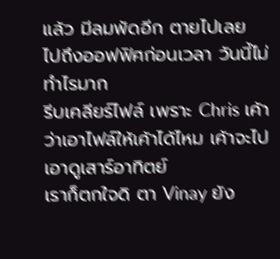แล้ว มีลมพัดอีก ตายไปเลย
ไปถึงออฟฟิศก่อนเวลา วันนี้ไม่ทำไรมาก
รีบเคลียร์ไฟล์ เพราะ Chris เค้าว่าเอาไฟล์ให้เค้าได้ไหม เค้าจะไปเอาดูเสาร์อาทิตย์
เราก็ตกใจดิ ตา Vinay ยัง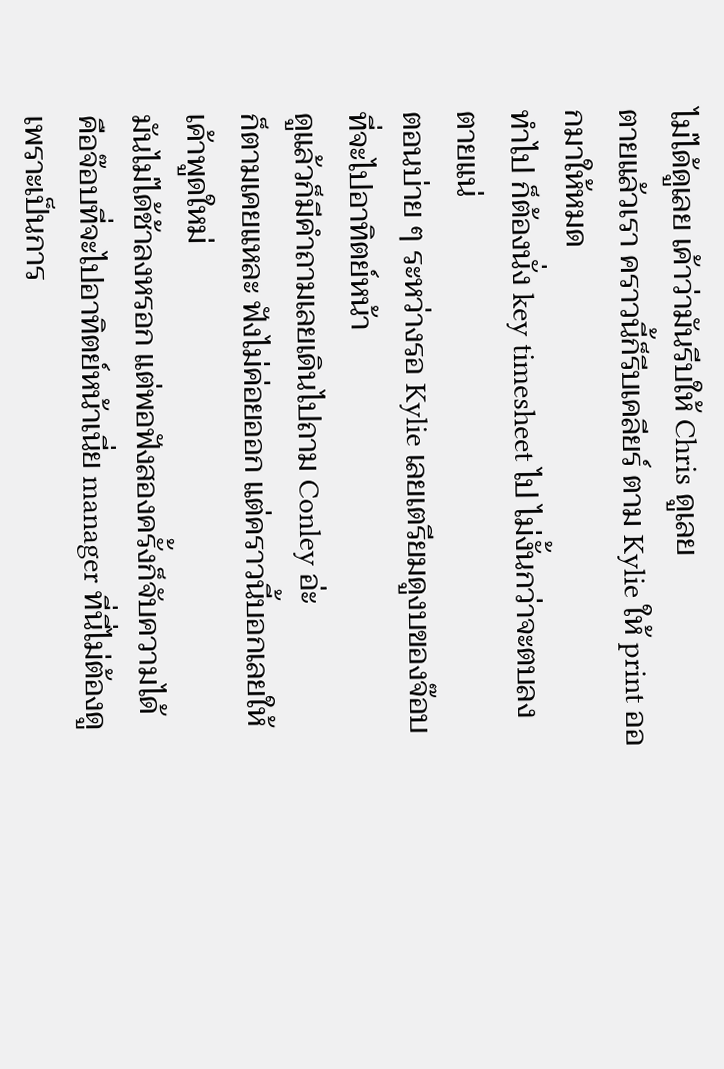ไม่ได้ดูเลย เค้าว่ามันรีบให้ Chris ดูเลย
ตายแล้วเรา คราวนี้ก็รีบเคลียร์ ตาม Kylie ให้ print ออกมาให้หมด
ทำไป ก็ต้องนั่ง key timesheet ไป ไม่งั้นกว่าจะตบลง ตายแน่
ตอนบ่าย ๆ ระหว่างรอ Kylie เลยเตรียมดูงบของจ๊อบที่จะไปอาทิตย์หน้า
ดูแล้วก็มีคำถามเลยเดินไปถาม Conley อ่ะ
ก็ตามเคยแหละ ฟังไม่ค่อยออก แต่คราวนี้บอกเลยให้เค้าพูดใหม่
มันไม่ได้ช้าลงหรอก แต่พอฟังสองครั้งก็จับความได้
คือจ๊อบที่จะไปอาทิตย์หน้าเนี่ย manager ที่นี่ไม่ต้องดู
เพราะเป็นการ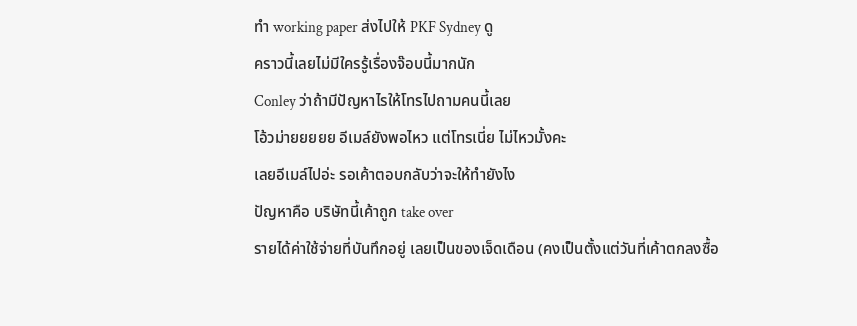ทำ working paper ส่งไปให้ PKF Sydney ดู
คราวนี้เลยไม่มีใครรู้เรื่องจ๊อบนี้มากนัก
Conley ว่าถ้ามีปัญหาไรให้โทรไปถามคนนี้เลย
โอ้วม่ายยยยย อีเมล์ยังพอไหว แต่โทรเนี่ย ไม่ไหวมั้งคะ
เลยอีเมล์ไปอ่ะ รอเค้าตอบกลับว่าจะให้ทำยังไง
ปัญหาคือ บริษัทนี้เค้าถูก take over
รายได้ค่าใช้จ่ายที่บันทึกอยู่ เลยเป็นของเจ็ดเดือน (คงเป็นตั้งแต่วันที่เค้าตกลงซื้อ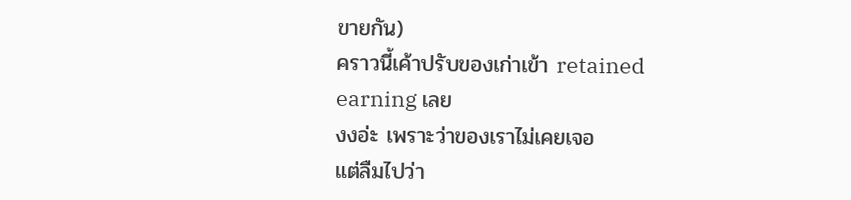ขายกัน)
คราวนี้เค้าปรับของเก่าเข้า retained earning เลย
งงอ่ะ เพราะว่าของเราไม่เคยเจอ
แต่ลืมไปว่า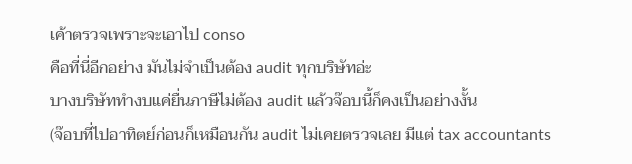เค้าตรวจเพราะจะเอาไป conso
คือที่นี่อีกอย่าง มันไม่จำเป็นต้อง audit ทุกบริษัทอ่ะ
บางบริษัททำงบแค่ยื่นภาษีไม่ต้อง audit แล้วจ๊อบนี้ก็คงเป็นอย่างงั้น
(จ๊อบที่ไปอาทิตย์ก่อนก็เหมือนกัน audit ไม่เคยตรวจเลย มีแต่ tax accountants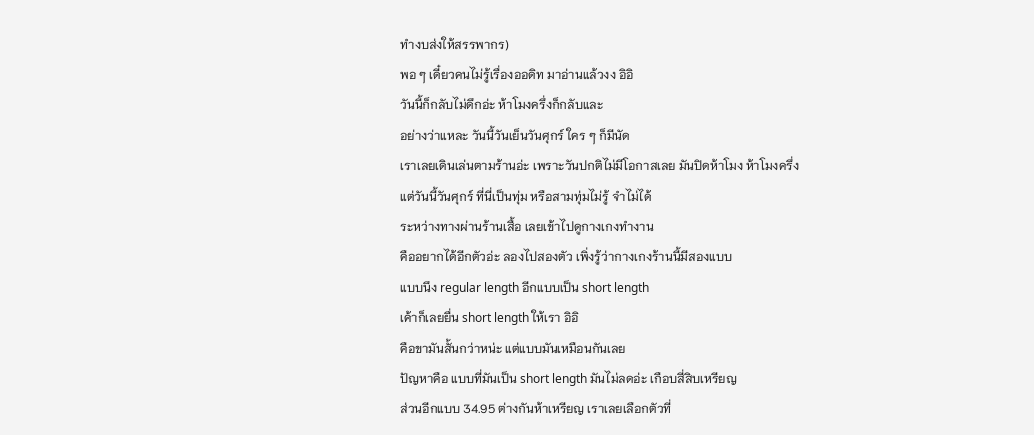ทำงบส่งให้สรรพากร)
พอ ๆ เดี๋ยวคนไม่รู้เรื่องออดิท มาอ่านแล้วงง อิอิ
วันนี้ก็กลับไม่ดึกอ่ะ ห้าโมงครึ่งก็กลับและ
อย่างว่าแหละ วันนี้วันเย็นวันศุกร์ ใคร ๆ ก็มีนัด
เราเลยเดินเล่นตามร้านอ่ะ เพราะวันปกติไม่มีโอกาสเลย มันปิดห้าโมง ห้าโมงครึ่ง
แต่วันนี้วันศุกร์ ที่นี่เป็นทุ่ม หรือสามทุ่มไม่รู้ จำไม่ได้
ระหว่างทางผ่านร้านเสื้อ เลยเข้าไปดูกางเกงทำงาน
คืออยากได้อีกตัวอ่ะ ลองไปสองตัว เพิ่งรู้ว่ากางเกงร้านนี้มีสองแบบ
แบบนึง regular length อีกแบบเป็น short length
เค้าก็เลยยื่น short length ให้เรา อิอิ
คือขามันสั้นกว่าหน่ะ แต่แบบมันเหมือนกันเลย
ปัญหาคือ แบบที่มันเป็น short length มันไม่ลดอ่ะ เกือบสี่สิบเหรียญ
ส่วนอีกแบบ 34.95 ต่างกันห้าเหรียญ เราเลยเลือกตัวที่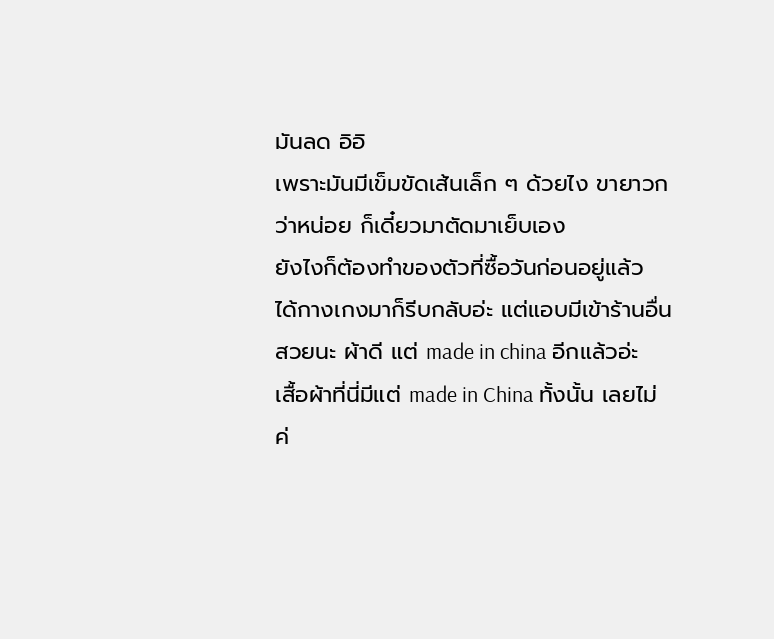มันลด อิอิ
เพราะมันมีเข็มขัดเส้นเล็ก ๆ ด้วยไง ขายาวกว่าหน่อย ก็เดี๋ยวมาตัดมาเย็บเอง
ยังไงก็ต้องทำของตัวที่ซื้อวันก่อนอยู่แล้ว
ได้กางเกงมาก็รีบกลับอ่ะ แต่แอบมีเข้าร้านอื่น
สวยนะ ผ้าดี แต่ made in china อีกแล้วอ่ะ
เสื้อผ้าที่นี่มีแต่ made in China ทั้งนั้น เลยไม่ค่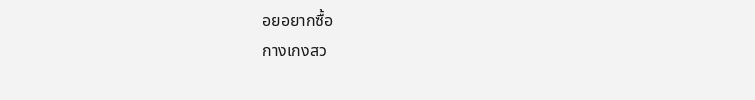อยอยากซื้อ
กางเกงสว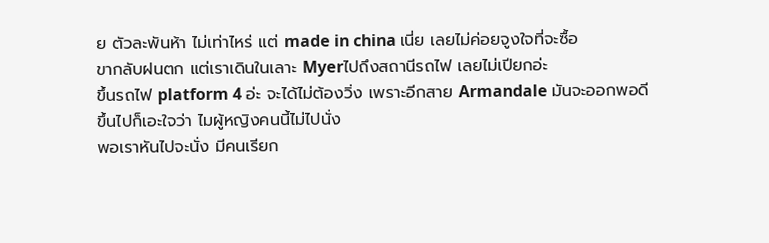ย ตัวละพันห้า ไม่เท่าไหร่ แต่ made in china เนี่ย เลยไม่ค่อยจูงใจที่จะซื้อ
ขากลับฝนตก แต่เราเดินในเลาะ Myerไปถึงสถานีรถไฟ เลยไม่เปียกอ่ะ
ขึ้นรถไฟ platform 4 อ่ะ จะได้ไม่ต้องวิ่ง เพราะอีกสาย Armandale มันจะออกพอดี
ขึ้นไปก็เอะใจว่า ไมผู้หญิงคนนี้ไม่ไปนั่ง
พอเราหันไปจะนั่ง มีคนเรียก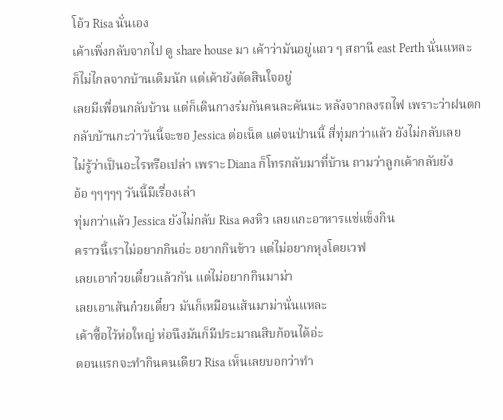โอ้ว Risa นั่นเอง
เค้าเพิ่งกลับจากไป ดู share house มา เค้าว่ามันอยู่แถว ๆ สถานี east Perth นั่นแหละ
ก็ไม่ไกลจากบ้านเดิมนัก แต่เค้ายังตัดสินใจอยู่
เลยมีเพื่อนกลับบ้าน แต่ก็เดินกางร่มกันคนละคันนะ หลังจากลงรถไฟ เพราะว่าฝนตก
กลับบ้านกะว่าวันนี้จะขอ Jessica ต่อเน็ต แต่จนป่านนี้ สี่ทุ่มกว่าแล้ว ยังไม่กลับเลย
ไม่รู้ว่าเป็นอะไรหรือเปล่า เพราะ Diana ก็โทรกลับมาที่บ้าน ถามว่าลูกเค้ากลับยัง
อ้อ ๆๆๆๆๆ วันนี้มีเรื่องเล่า
ทุ่มกว่าแล้ว Jessica ยังไม่กลับ Risa คงหิว เลยแกะอาหารแช่แข็งกิน
คราวนี้เราไม่อยากกินอ่ะ อยากกินข้าว แต่ไม่อยากหุงโดยเวฟ
เลยเอาก๋วยเตี๋ยวแล้วกัน แต่ไม่อยากกินมาม่า
เลยเอาเส้นก๋วยเตี๋ยว มันก็เหมือนเส้นมาม่านั่นแหละ
เค้าซื้อไว้ห่อใหญ่ ห่อนึงมันก็มีประมาณสิบก้อนได้อ่ะ
ตอนแรกจะทำกินคนเดียว Risa เห็นเลยบอกว่าทำ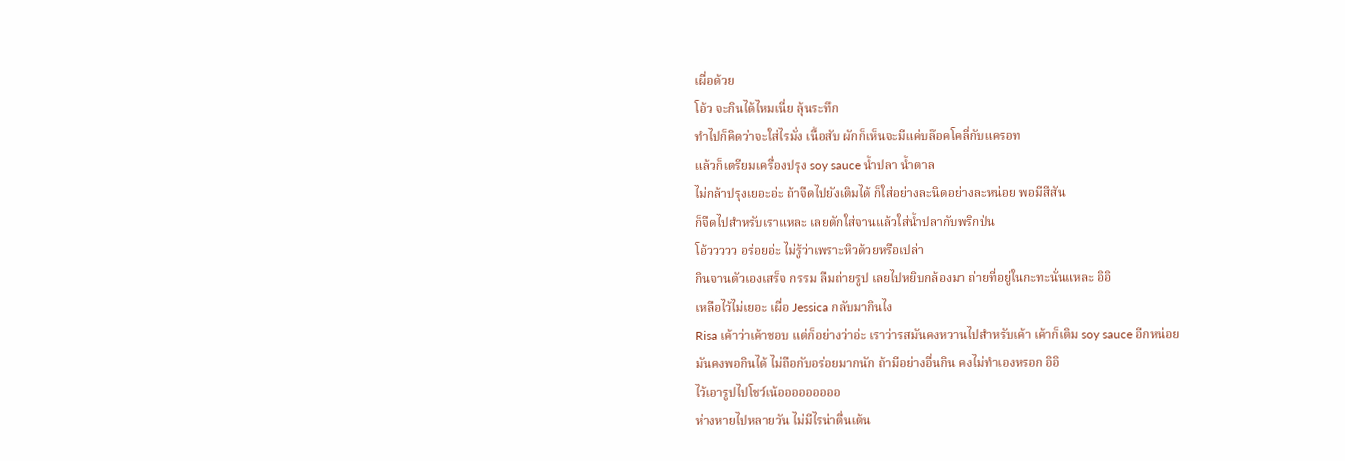เผื่อด้วย
โอ้ว จะกินได้ไหมเนี่ย ลุ้นระทึก
ทำไปก็คิดว่าจะใส่ไรมั่ง เนื้อสับ ผักก็เห็นจะมีแค่บล๊อคโคลี่กับแครอท
แล้วก็เตรียมเครื่องปรุง soy sauce น้ำปลา น้ำตาล
ไม่กล้าปรุงเยอะอ่ะ ถ้าจืดไปยังเติมได้ ก็ใส่อย่างละนิดอย่างละหน่อย พอมีสีสัน
ก็จืดไปสำหรับเราแหละ เลยตักใส่จานแล้วใส่น้ำปลากับพริกป่น
โอ้ววววว อร่อยอ่ะ ไม่รู้ว่าเพราะหิวด้วยหรือเปล่า
กินจานตัวเองเสร็จ กรรม ลืมถ่ายรูป เลยไปหยิบกล้องมา ถ่ายที่อยู่ในกะทะนั่นแหละ อิอิ
เหลือไว้ไม่เยอะ เผื่อ Jessica กลับมากินไง
Risa เค้าว่าเค้าชอบ แต่ก็อย่างว่าอ่ะ เราว่ารสมันคงหวานไปสำหรับเค้า เค้าก็เติม soy sauce อีกหน่อย
มันคงพอกินได้ ไม่ถือกับอร่อยมากนัก ถ้ามีอย่างอื่นกิน คงไม่ทำเองหรอก อิอิ
ไว้เอารูปไปโชว์เน้อออออออออ
ห่างหายไปหลายวัน ไม่มีไรน่าตื่นเต้น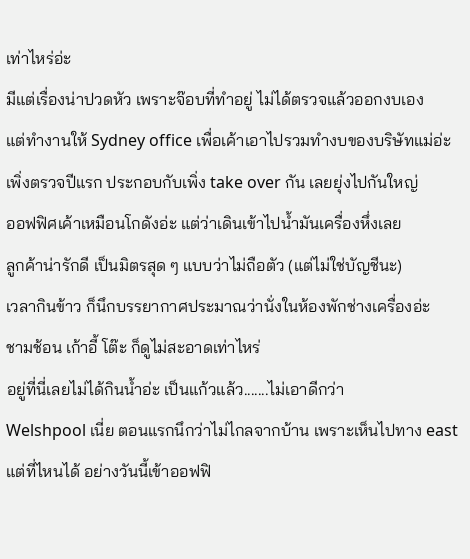เท่าไหร่อ่ะ
มีแต่เรื่องน่าปวดหัว เพราะจ๊อบที่ทำอยู่ ไม่ได้ตรวจแล้วออกงบเอง
แต่ทำงานให้ Sydney office เพื่อเค้าเอาไปรวมทำงบของบริษัทแม่อ่ะ
เพิ่งตรวจปีแรก ประกอบกับเพิ่ง take over กัน เลยยุ่งไปกันใหญ่
ออฟฟิศเค้าเหมือนโกดังอ่ะ แต่ว่าเดินเข้าไปน้ำมันเครื่องหึ่งเลย
ลูกค้าน่ารักดี เป็นมิตรสุด ๆ แบบว่าไม่ถือตัว (แต่ไม่ใช่บัญชีนะ)
เวลากินข้าว ก็นึกบรรยากาศประมาณว่านั่งในห้องพักช่างเครื่องอ่ะ
ชามช้อน เก้าอี้ โต๊ะ ก็ดูไม่สะอาดเท่าไหร่
อยู่ที่นี่เลยไม่ได้กินน้ำอ่ะ เป็นแก้วแล้ว.......ไม่เอาดีกว่า
Welshpool เนี่ย ตอนแรกนึกว่าไม่ไกลจากบ้าน เพราะเห็นไปทาง east
แต่ที่ไหนได้ อย่างวันนี้เข้าออฟฟิ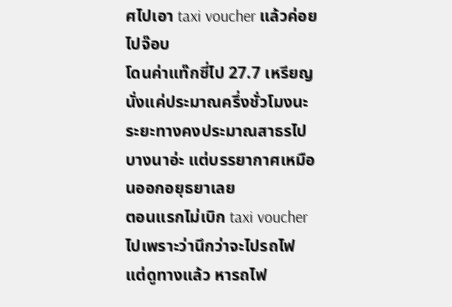ศไปเอา taxi voucher แล้วค่อยไปจ๊อบ
โดนค่าแท๊กซี่ไป 27.7 เหรียญ นั่งแค่ประมาณครึ่งชั่วโมงนะ
ระยะทางคงประมาณสาธรไปบางนาอ่ะ แต่บรรยากาศเหมือนออกอยุธยาเลย
ตอนแรกไม่เบิก taxi voucher ไปเพราะว่านึกว่าจะไปรถไฟ
แต่ดูทางแล้ว หารถไฟ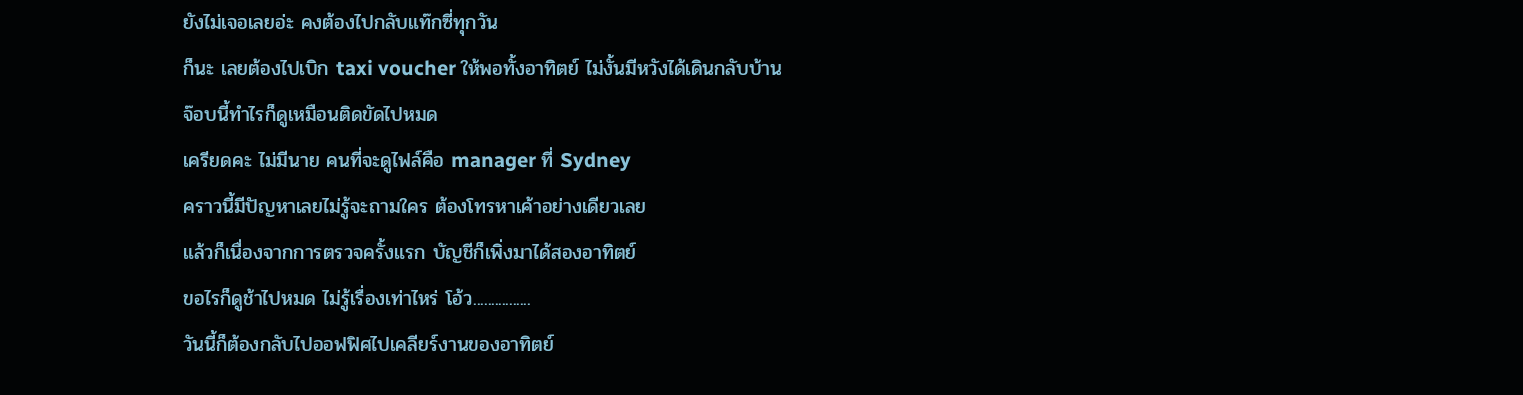ยังไม่เจอเลยอ่ะ คงต้องไปกลับแท๊กซี่ทุกวัน
ก็นะ เลยต้องไปเบิก taxi voucher ให้พอทั้งอาทิตย์ ไม่งั้นมีหวังได้เดินกลับบ้าน
จ๊อบนี้ทำไรก็ดูเหมือนติดขัดไปหมด
เครียดคะ ไม่มีนาย คนที่จะดูไฟล์คือ manager ที่ Sydney
คราวนี้มีปัญหาเลยไม่รู้จะถามใคร ต้องโทรหาเค้าอย่างเดียวเลย
แล้วก็เนื่องจากการตรวจครั้งแรก บัญชีก็เพิ่งมาได้สองอาทิตย์
ขอไรก็ดูช้าไปหมด ไม่รู้เรื่องเท่าไหร่ โอ้ว................
วันนี้ก็ต้องกลับไปออฟฟิศไปเคลียร์งานของอาทิตย์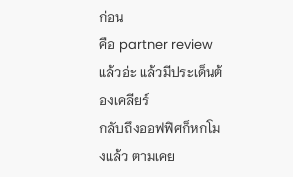ก่อน
คือ partner review แล้วอ่ะ แล้วมีประเด็นต้องเคลียร์
กลับถึงออฟฟิศก็หกโมงแล้ว ตามเคย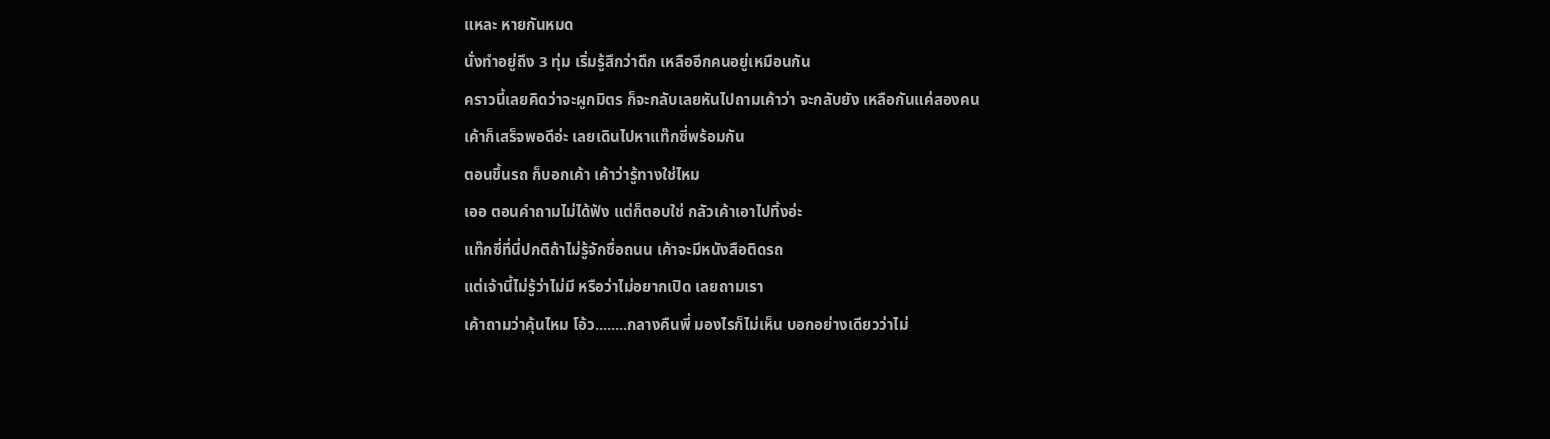แหละ หายกันหมด
นั่งทำอยู่ถึง 3 ทุ่ม เริ่มรู้สึกว่าดึก เหลืออีกคนอยู่เหมือนกัน
คราวนี้เลยคิดว่าจะผูกมิตร ก็จะกลับเลยหันไปถามเค้าว่า จะกลับยัง เหลือกันแค่สองคน
เค้าก็เสร็จพอดีอ่ะ เลยเดินไปหาแท๊กซี่พร้อมกัน
ตอนขึ้นรถ ก็บอกเค้า เค้าว่ารู้ทางใช่ไหม
เออ ตอนคำถามไม่ได้ฟัง แต่ก็ตอบใช่ กลัวเค้าเอาไปทิ้งอ่ะ
แท๊กซี่ที่นี่ปกติถ้าไม่รู้จักชื่อถนน เค้าจะมีหนังสือติดรถ
แต่เจ้านี้ไม่รู้ว่าไม่มี หรือว่าไม่อยากเปิด เลยถามเรา
เค้าถามว่าคุ้นไหม โอ้ว........กลางคืนพี่ มองไรก็ไม่เห็น บอกอย่างเดียวว่าไม่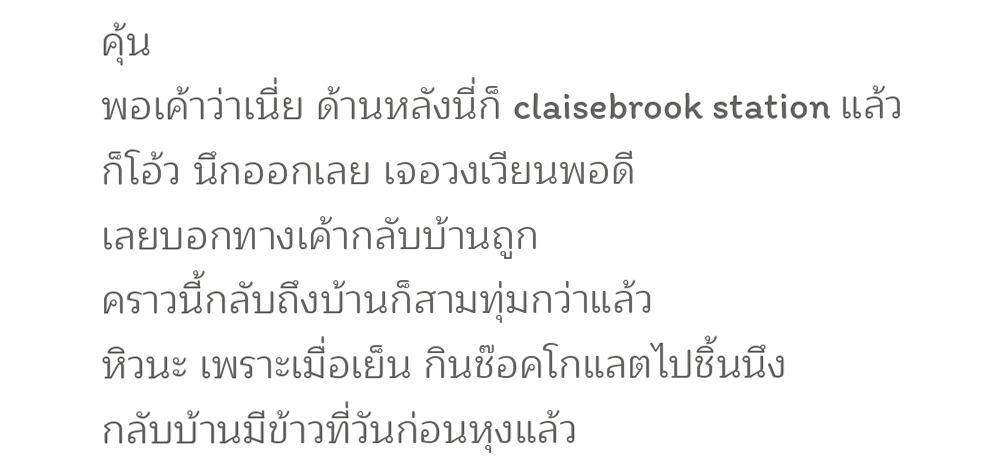คุ้น
พอเค้าว่าเนี่ย ด้านหลังนี่ก็ claisebrook station แล้ว
ก็โอ้ว นึกออกเลย เจอวงเวียนพอดี
เลยบอกทางเค้ากลับบ้านถูก
คราวนี้กลับถึงบ้านก็สามทุ่มกว่าแล้ว
หิวนะ เพราะเมื่อเย็น กินช๊อคโกแลตไปชิ้นนึง
กลับบ้านมีข้าวที่วันก่อนหุงแล้ว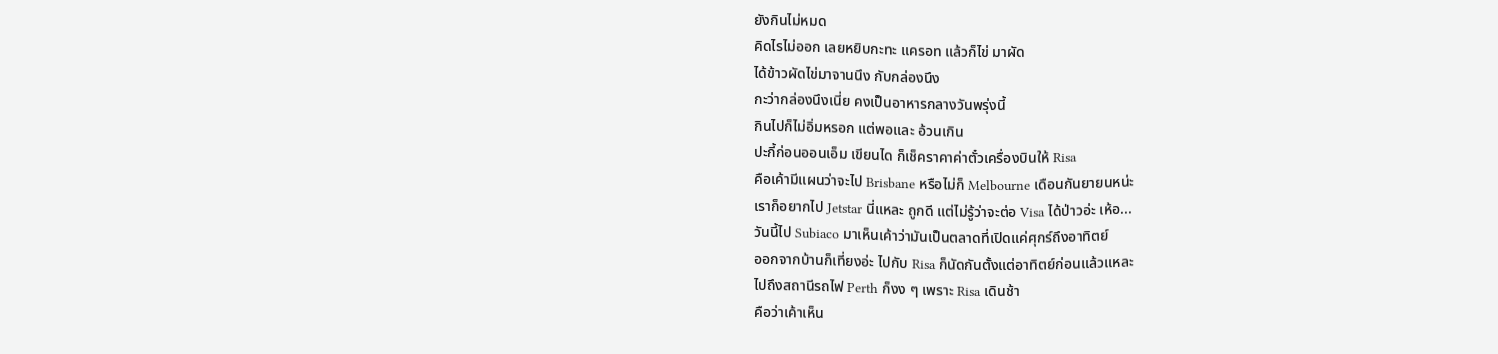ยังกินไม่หมด
คิดไรไม่ออก เลยหยิบกะทะ แครอท แล้วก็ไข่ มาผัด
ได้ข้าวผัดไข่มาจานนึง กับกล่องนึง
กะว่ากล่องนึงเนี่ย คงเป็นอาหารกลางวันพรุ่งนี้
กินไปก็ไม่อิ่มหรอก แต่พอและ อ้วนเกิน
ปะกี้ก่อนออนเอ็ม เขียนได ก็เช็คราคาค่าตั๋วเครื่องบินให้ Risa
คือเค้ามีแผนว่าจะไป Brisbane หรือไม่ก็ Melbourne เดือนกันยายนหน่ะ
เราก็อยากไป Jetstar นี่แหละ ถูกดี แต่ไม่รู้ว่าจะต่อ Visa ได้ป่าวอ่ะ เห้อ...
วันนี้ไป Subiaco มาเห็นเค้าว่ามันเป็นตลาดที่เปิดแค่ศุกร์ถึงอาทิตย์
ออกจากบ้านก็เที่ยงอ่ะ ไปกับ Risa ก็นัดกันตั้งแต่อาทิตย์ก่อนแล้วแหละ
ไปถึงสถานีรถไฟ Perth ก็งง ๆ เพราะ Risa เดินช้า
คือว่าเค้าเห็น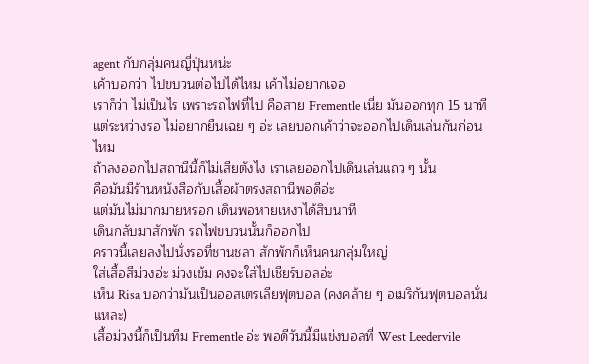agent กับกลุ่มคนญี่ปุ่นหน่ะ
เค้าบอกว่า ไปขบวนต่อไปได้ไหม เค้าไม่อยากเจอ
เราก็ว่า ไม่เป็นไร เพราะรถไฟที่ไป คือสาย Frementle เนี่ย มันออกทุก 15 นาที
แต่ระหว่างรอ ไม่อยากยืนเฉย ๆ อ่ะ เลยบอกเค้าว่าจะออกไปเดินเล่นกันก่อนไหม
ถ้าลงออกไปสถานีนี้ก็ไม่เสียตังไง เราเลยออกไปเดินเล่นแถว ๆ นั้น
คือมันมีร้านหนังสือกับเสื้อผ้าตรงสถานีพอดีอ่ะ
แต่มันไม่มากมายหรอก เดินพอหายเหงาได้สิบนาที
เดินกลับมาสักพัก รถไฟขบวนนั้นก็ออกไป
คราวนี้เลยลงไปนั่งรอที่ชานชลา สักพักก็เห็นคนกลุ่มใหญ่
ใส่เสื้อสีม่วงอ่ะ ม่วงเข้ม คงจะใส่ไปเชียร์บอลอ่ะ
เห็น Risa บอกว่ามันเป็นออสเตรเลียฟุตบอล (คงคล้าย ๆ อเมริกันฟุตบอลนั่นแหละ)
เสื้อม่วงนี้ก็เป็นทีม Frementle อ่ะ พอดีวันนี้มีแข่งบอลที่ West Leedervile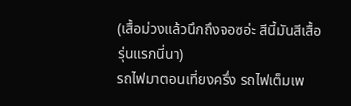(เสื้อม่วงแล้วนึกถึงจอซอ่ะ สีนี้มันสีเสื้อรุ่นแรกนี่นา)
รถไฟมาตอนเที่ยงครึ่ง รถไฟเต็มเพ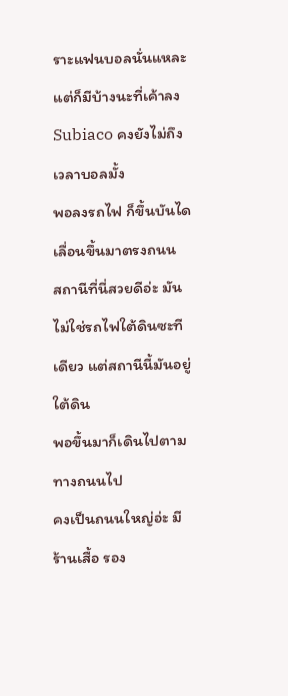ราะแฟนบอลนั่นแหละ
แต่ก็มีบ้างนะที่เค้าลง Subiaco คงยังไม่ถึงเวลาบอลมั้ง
พอลงรถไฟ ก็ขึ้นบันไดเลื่อนขึ้นมาตรงถนน
สถานีที่นี่สวยดีอ่ะ มันไม่ใช่รถไฟใต้ดินซะทีเดียว แต่สถานีนี้มันอยู่ใต้ดิน
พอขึ้นมาก็เดินไปตามทางถนนไป
คงเป็นถนนใหญ่อ่ะ มีร้านเสื้อ รอง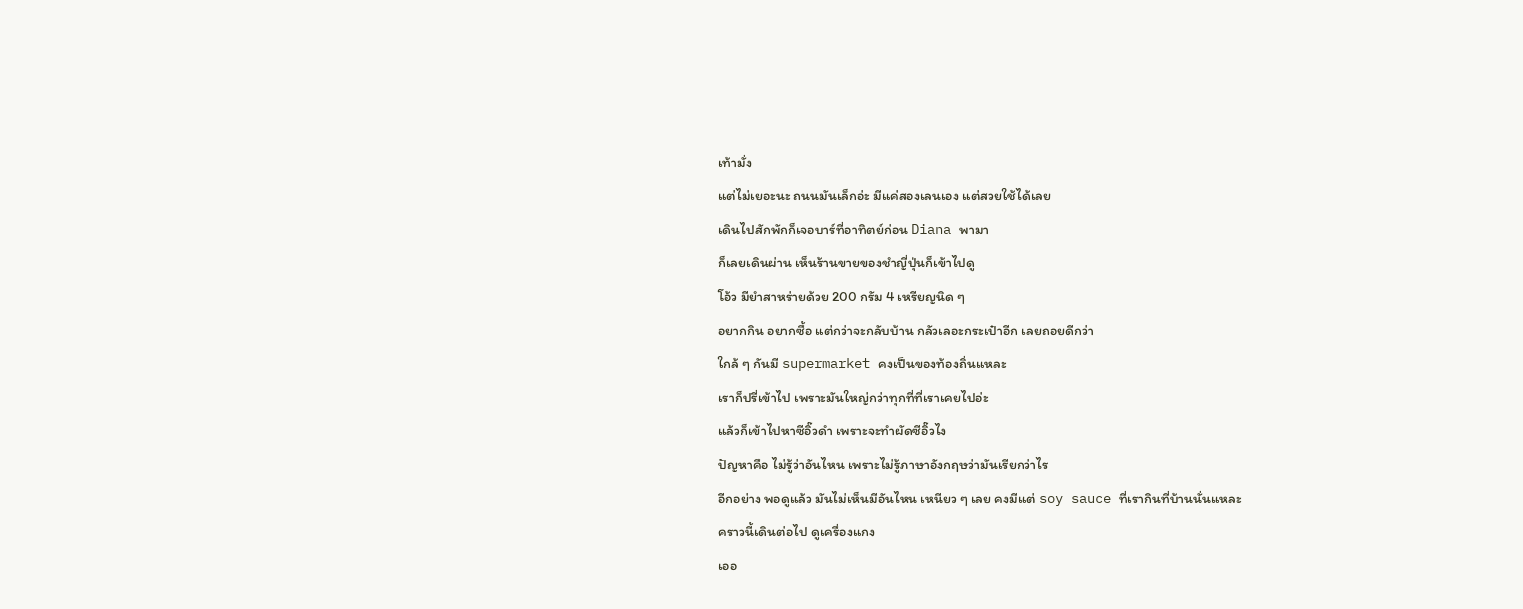เท้ามั่ง
แต่ไม่เยอะนะ ถนนมันเล็กอ่ะ มีแค่สองเลนเอง แต่สวยใช้ได้เลย
เดินไปสักพักก็เจอบาร์ที่อาทิตย์ก่อน Diana พามา
ก็เลยเดินผ่าน เห็นร้านขายของชำญี่ปุ่นก็เข้าไปดู
โอ้ว มียำสาหร่ายด้วย 200 กรัม 4 เหรียญนิด ๆ
อยากกิน อยากซื้อ แต่กว่าจะกลับบ้าน กลัวเลอะกระเป๋าอีก เลยถอยดีกว่า
ใกล้ ๆ กันมี supermarket คงเป็นของท้องถิ่นแหละ
เราก็ปรี่เข้าไป เพราะมันใหญ่กว่าทุกที่ที่เราเคยไปอ่ะ
แล้วก็เข้าไปหาซีอิ๊วดำ เพราะจะทำผัดซีอิ๊วไง
ปัญหาคือ ไม่รู้ว่าอันไหน เพราะไม่รู้ภาษาอังกฤษว่ามันเรียกว่าไร
อีกอย่าง พอดูแล้ว มันไม่เห็นมีอันไหน เหนียว ๆ เลย คงมีแต่ soy sauce ที่เรากินที่บ้านนั่นแหละ
คราวนี้เดินต่อไป ดูเครื่องแกง
เออ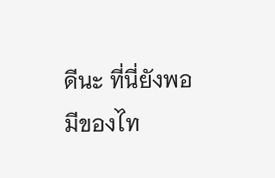ดีนะ ที่นี่ยังพอมีของไท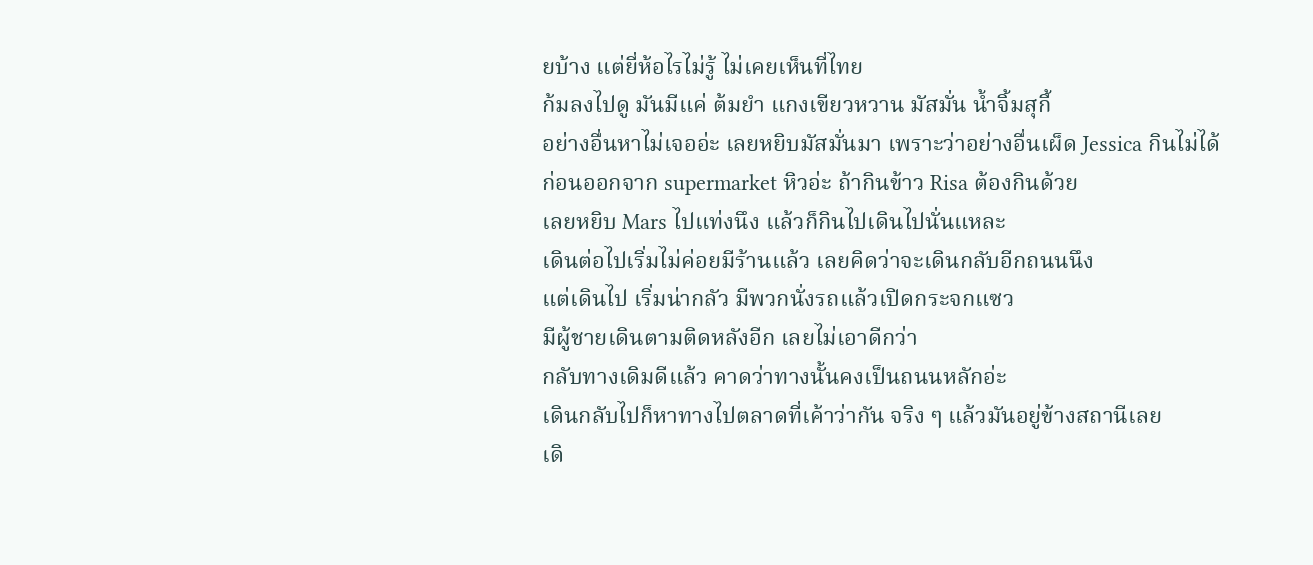ยบ้าง แต่ยี่ห้อไรไม่รู้ ไม่เคยเห็นที่ไทย
ก้มลงไปดู มันมีแค่ ต้มยำ แกงเขียวหวาน มัสมั่น น้ำจิ้มสุกี้
อย่างอื่นหาไม่เจออ่ะ เลยหยิบมัสมั่นมา เพราะว่าอย่างอื่นเผ็ด Jessica กินไม่ได้
ก่อนออกจาก supermarket หิวอ่ะ ถ้ากินข้าว Risa ต้องกินด้วย
เลยหยิบ Mars ไปแท่งนึง แล้วก็กินไปเดินไปนั่นแหละ
เดินต่อไปเริ่มไม่ค่อยมีร้านแล้ว เลยคิดว่าจะเดินกลับอีกถนนนึง
แต่เดินไป เริ่มน่ากลัว มีพวกนั่งรถแล้วเปิดกระจกแซว
มีผู้ชายเดินตามติดหลังอีก เลยไม่เอาดีกว่า
กลับทางเดิมดีแล้ว คาดว่าทางนั้นคงเป็นถนนหลักอ่ะ
เดินกลับไปก็หาทางไปตลาดที่เค้าว่ากัน จริง ๆ แล้วมันอยู่ข้างสถานีเลย
เดิ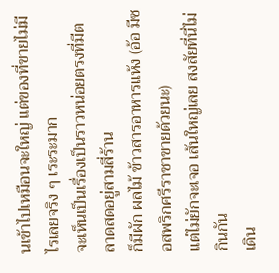นเข้าไปเหมือนจะใหญ่ แต่ของที่ขายไม่มีไรเลยจริง ๆ เระระมาก
จะเห็นเป็นเรื่องเป็นราวหน่อยตรงที่มีตลาดสดอยู่สามสี่ร้าน
ก็มีผัก ผลไม้ ข้าวสารอาหารแห้ง (อ้อ มีซอสพริกศรีราชาขายด้วยนะ)
แต่ไม่ยักจะเจอ เส้นใหญ่เลย สงสัยที่นี่ไม่กินกัน
เดิน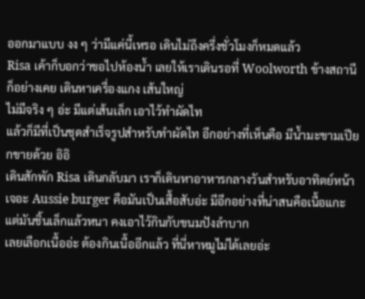ออกมาแบบ งง ๆ ว่ามีแค่นี้เหรอ เดินไม่ถึงครึ่งชั่วโมงก็หมดแล้ว
Risa เค้าก็บอกว่าขอไปห้องน้ำ เลยให้เราเดินรอที่ Woolworth ข้างสถานี
ก็อย่างเคย เดินหาเครื่องแกง เส้นใหญ่
ไม่มีจริง ๆ อ่ะ มีแต่เส้นเล็ก เอาไว้ทำผัดไท
แล้วก็มีที่เป็นชุดสำเร็จรูปสำหรับทำผัดไท อีกอย่างที่เห็นคือ มีน้ำมะขามเปียกขายด้วย อิอิ
เดินสักพัก Risa เดินกลับมา เราก็เดินหาอาหารกลางวันสำหรับอาทิตย์หน้า
เจอะ Aussie burger คือมันเป็นเสื้อสับอ่ะ มีอีกอย่างที่น่าสนคือเนื้อแกะ
แต่มันชิ้นเล็กแล้วหนา คงเอาไว้กินกับขนมปังลำบาก
เลยเลือกเนื้ออ่ะ ต้องกินเนื้ออีกแล้ว ที่นี่หาหมูไม่ได้เลยอ่ะ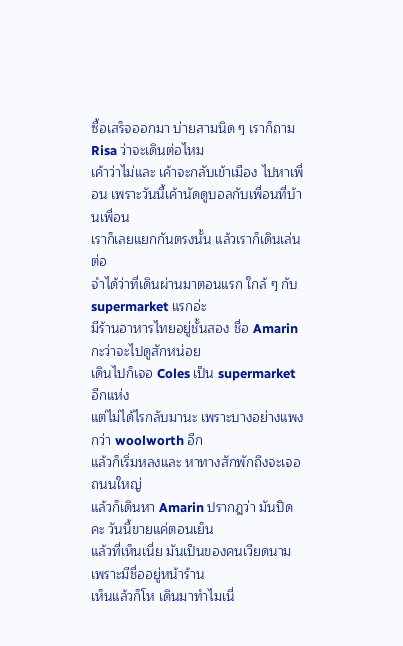ซื้อเสร็จออกมา บ่ายสามนิด ๆ เราก็ถาม Risa ว่าจะเดินต่อไหม
เค้าว่าไม่และ เค้าจะกลับเข้าเมือง ไปหาเพื่อน เพราะวันนี้เค้านัดดูบอลกับเพื่อนที่บ้านเพื่อน
เราก็เลยแยกกันตรงนั้น แล้วเราก็เดินเล่นต่อ
จำได้ว่าที่เดินผ่านมาตอนแรก ใกล้ ๆ กับ supermarket แรกอ่ะ
มีร้านอาหารไทยอยู่ชั้นสอง ชื่อ Amarin กะว่าจะไปดูสักหน่อย
เดินไปก็เจอ Coles เป็น supermarket อีกแห่ง
แต่ไม่ได้ไรกลับมานะ เพราะบางอย่างแพงกว่า woolworth อีก
แล้วก็เริ่มหลงและ หาทางสักพักถึงจะเจอถนนใหญ่
แล้วก็เดินหา Amarin ปรากฎว่า มันปิดคะ วันนี้ขายแค่ตอนเย็น
แล้วที่เห็นเนี่ย มันเป็นของคนเวียดนาม เพราะมีชื่ออยู่หน้าร้าน
เห็นแล้วก็โห เดินมาทำไมเนี่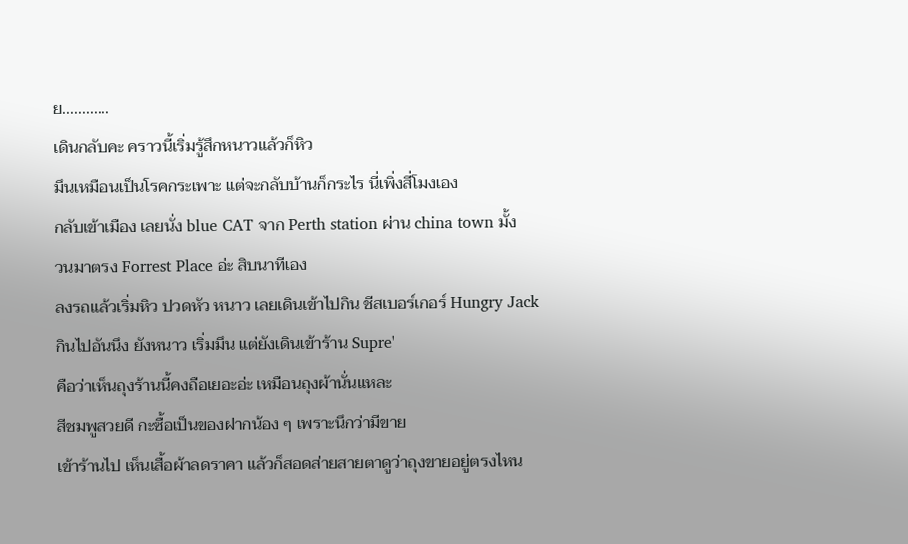ย............
เดินกลับคะ คราวนี้เริ่มรู้สึกหนาวแล้วก็หิว
มึนเหมือนเป็นโรคกระเพาะ แต่จะกลับบ้านก็กระไร นี่เพิ่งสี่โมงเอง
กลับเข้าเมือง เลยนั่ง blue CAT จาก Perth station ผ่าน china town มั้ง
วนมาตรง Forrest Place อ่ะ สิบนาทีเอง
ลงรถแล้วเริ่มหิว ปวดหัว หนาว เลยเดินเข้าไปกิน ชีสเบอร์เกอร์ Hungry Jack
กินไปอันนึง ยังหนาว เริ่มมึน แต่ยังเดินเข้าร้าน Supre'
คือว่าเห็นถุงร้านนี้คงถือเยอะอ่ะ เหมือนถุงผ้านั่นแหละ
สีชมพูสวยดี กะซื้อเป็นของฝากน้อง ๆ เพราะนึกว่ามีขาย
เข้าร้านไป เห็นเสื้อผ้าลดราคา แล้วก็สอดส่ายสายตาดูว่าถุงขายอยู่ตรงไหน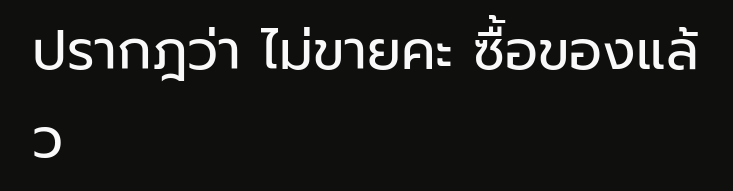ปรากฎว่า ไม่ขายคะ ซื้อของแล้ว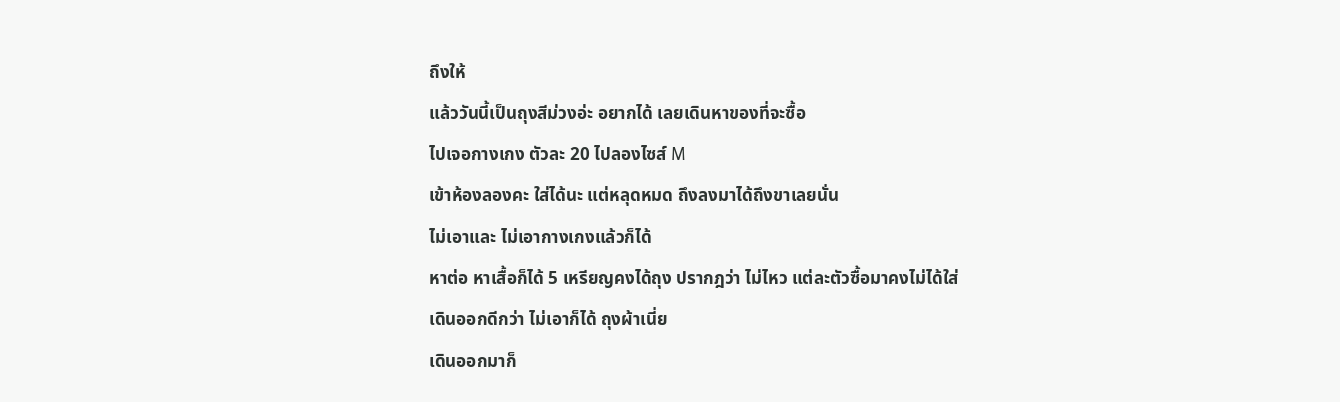ถึงให้
แล้ววันนี้เป็นถุงสีม่วงอ่ะ อยากได้ เลยเดินหาของที่จะซื้อ
ไปเจอกางเกง ตัวละ 20 ไปลองไซส์ M
เข้าห้องลองคะ ใส่ได้นะ แต่หลุดหมด ถึงลงมาได้ถึงขาเลยนั่น
ไม่เอาและ ไม่เอากางเกงแล้วก็ได้
หาต่อ หาเสื้อก็ได้ 5 เหรียญคงได้ถุง ปรากฎว่า ไม่ไหว แต่ละตัวซื้อมาคงไม่ได้ใส่
เดินออกดีกว่า ไม่เอาก็ได้ ถุงผ้าเนี่ย
เดินออกมาก็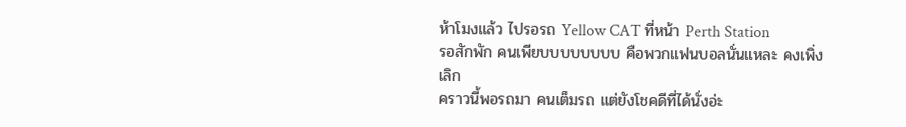ห้าโมงแล้ว ไปรอรถ Yellow CAT ที่หน้า Perth Station
รอสักพัก คนเพียบบบบบบบบ คือพวกแฟนบอลนั่นแหละ คงเพิ่งเลิก
คราวนี้พอรถมา คนเต็มรถ แต่ยังโชคดีที่ได้นั่งอ่ะ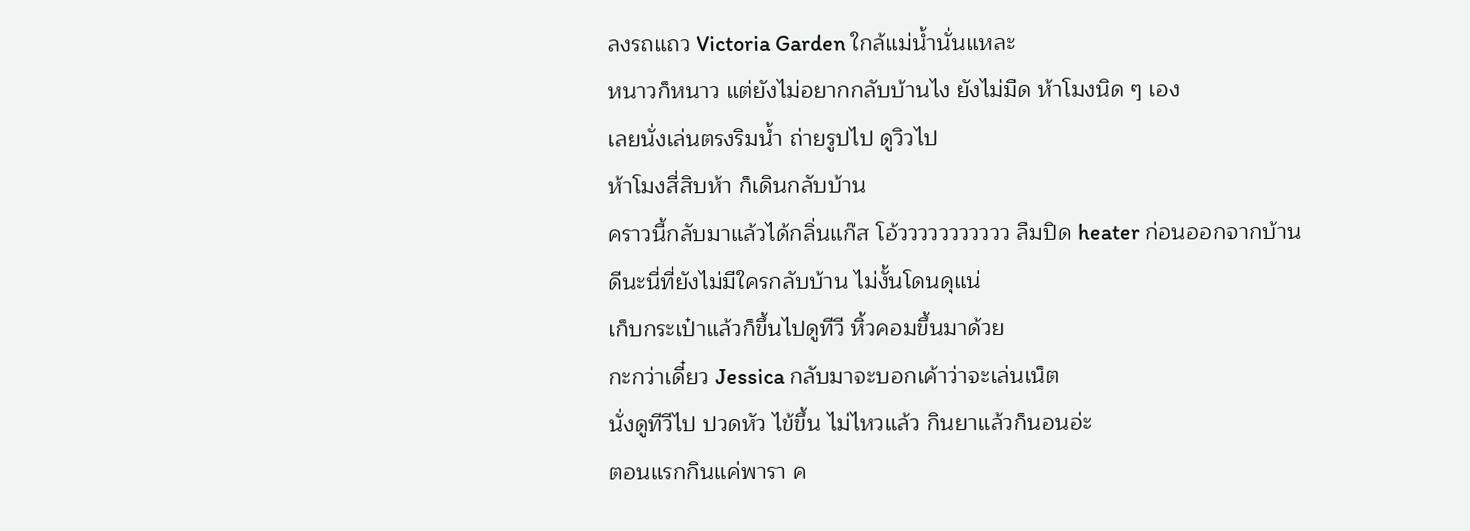ลงรถแถว Victoria Garden ใกล้แม่น้ำนั่นแหละ
หนาวก็หนาว แต่ยังไม่อยากกลับบ้านไง ยังไม่มืด ห้าโมงนิด ๆ เอง
เลยนั่งเล่นตรงริมน้ำ ถ่ายรูปไป ดูวิวไป
ห้าโมงสี่สิบห้า ก็เดินกลับบ้าน
คราวนี้กลับมาแล้วได้กลิ่นแก๊ส โอ้ววววววววววว ลืมปิด heater ก่อนออกจากบ้าน
ดีนะนี่ที่ยังไม่มีใครกลับบ้าน ไม่งั้นโดนดุแน่
เก็บกระเป๋าแล้วก็ขึ้นไปดูทีวี หิ้วคอมขึ้นมาด้วย
กะกว่าเดี๋ยว Jessica กลับมาจะบอกเค้าว่าจะเล่นเน็ต
นั่งดูทีวีไป ปวดหัว ไข้ขึ้น ไม่ไหวแล้ว กินยาแล้วก็นอนอ่ะ
ตอนแรกกินแค่พารา ค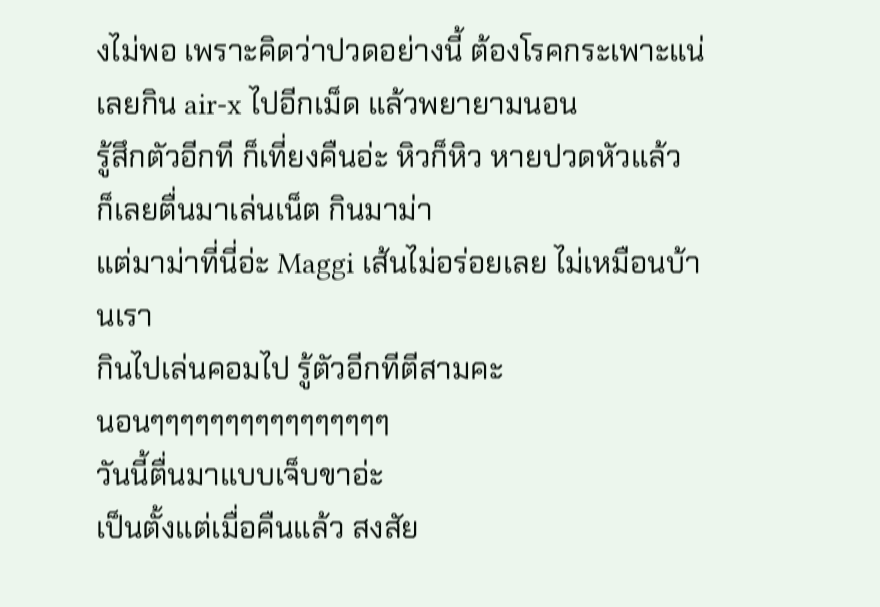งไม่พอ เพราะคิดว่าปวดอย่างนี้ ต้องโรคกระเพาะแน่
เลยกิน air-x ไปอีกเม็ด แล้วพยายามนอน
รู้สึกตัวอีกที ก็เที่ยงคืนอ่ะ หิวก็หิว หายปวดหัวแล้ว
ก็เลยตื่นมาเล่นเน็ต กินมาม่า
แต่มาม่าที่นี่อ่ะ Maggi เส้นไม่อร่อยเลย ไม่เหมือนบ้านเรา
กินไปเล่นคอมไป รู้ตัวอีกทีตีสามคะ
นอนๆๆๆๆๆๆๆๆๆๆๆๆๆๆๆๆ
วันนี้ตื่นมาแบบเจ็บขาอ่ะ
เป็นตั้งแต่เมื่อคืนแล้ว สงสัย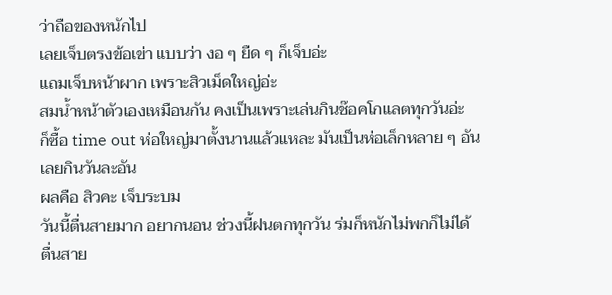ว่าถือของหนักไป
เลยเจ็บตรงข้อเข่า แบบว่า งอ ๆ ยืด ๆ ก็เจ็บอ่ะ
แถมเจ็บหน้าผาก เพราะสิวเม็ดใหญ่อ่ะ
สมน้ำหน้าตัวเองเหมือนกัน คงเป็นเพราะเล่นกินช๊อคโกแลตทุกวันอ่ะ
ก็ซื้อ time out ห่อใหญ่มาตั้งนานแล้วแหละ มันเป็นห่อเล็กหลาย ๆ อัน เลยกินวันละอัน
ผลคือ สิวคะ เจ็บระบม
วันนี้ตื่นสายมาก อยากนอน ช่วงนี้ฝนตกทุกวัน ร่มก็หนักไม่พกก็ไม่ได้
ตื่นสาย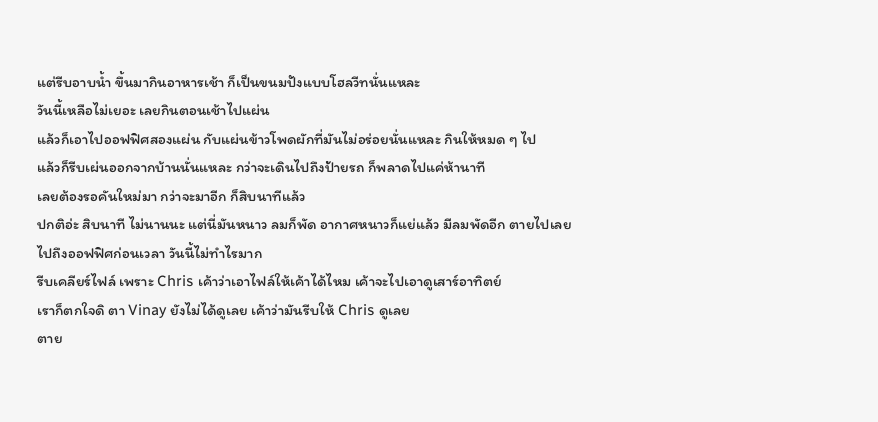แต่รีบอาบน้ำ ขึ้นมากินอาหารเช้า ก็เป็นขนมปังแบบโฮลวีทนั่นแหละ
วันนี้เหลือไม่เยอะ เลยกินตอนเช้าไปแผ่น
แล้วก็เอาไปออฟฟิศสองแผ่น กับแผ่นข้าวโพดผักที่มันไม่อร่อยนั่นแหละ กินให้หมด ๆ ไป
แล้วก็รีบเผ่นออกจากบ้านนั่นแหละ กว่าจะเดินไปถึงป้ายรถ ก็พลาดไปแค่ห้านาที
เลยต้องรอคันใหม่มา กว่าจะมาอีก ก็สิบนาทีแล้ว
ปกติอ่ะ สิบนาที ไม่นานนะ แต่นี่มันหนาว ลมก็พัด อากาศหนาวก็แย่แล้ว มีลมพัดอีก ตายไปเลย
ไปถึงออฟฟิศก่อนเวลา วันนี้ไม่ทำไรมาก
รีบเคลียร์ไฟล์ เพราะ Chris เค้าว่าเอาไฟล์ให้เค้าได้ไหม เค้าจะไปเอาดูเสาร์อาทิตย์
เราก็ตกใจดิ ตา Vinay ยังไม่ได้ดูเลย เค้าว่ามันรีบให้ Chris ดูเลย
ตาย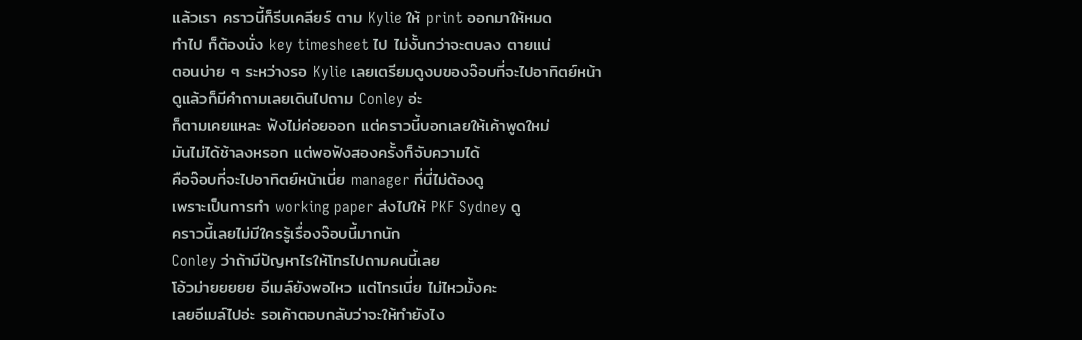แล้วเรา คราวนี้ก็รีบเคลียร์ ตาม Kylie ให้ print ออกมาให้หมด
ทำไป ก็ต้องนั่ง key timesheet ไป ไม่งั้นกว่าจะตบลง ตายแน่
ตอนบ่าย ๆ ระหว่างรอ Kylie เลยเตรียมดูงบของจ๊อบที่จะไปอาทิตย์หน้า
ดูแล้วก็มีคำถามเลยเดินไปถาม Conley อ่ะ
ก็ตามเคยแหละ ฟังไม่ค่อยออก แต่คราวนี้บอกเลยให้เค้าพูดใหม่
มันไม่ได้ช้าลงหรอก แต่พอฟังสองครั้งก็จับความได้
คือจ๊อบที่จะไปอาทิตย์หน้าเนี่ย manager ที่นี่ไม่ต้องดู
เพราะเป็นการทำ working paper ส่งไปให้ PKF Sydney ดู
คราวนี้เลยไม่มีใครรู้เรื่องจ๊อบนี้มากนัก
Conley ว่าถ้ามีปัญหาไรให้โทรไปถามคนนี้เลย
โอ้วม่ายยยยย อีเมล์ยังพอไหว แต่โทรเนี่ย ไม่ไหวมั้งคะ
เลยอีเมล์ไปอ่ะ รอเค้าตอบกลับว่าจะให้ทำยังไง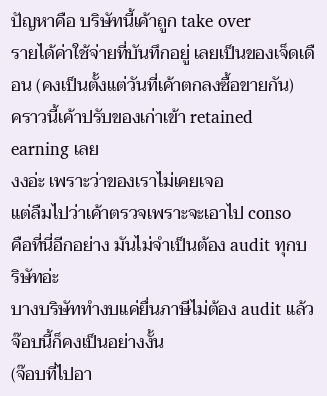ปัญหาคือ บริษัทนี้เค้าถูก take over
รายได้ค่าใช้จ่ายที่บันทึกอยู่ เลยเป็นของเจ็ดเดือน (คงเป็นตั้งแต่วันที่เค้าตกลงซื้อขายกัน)
คราวนี้เค้าปรับของเก่าเข้า retained earning เลย
งงอ่ะ เพราะว่าของเราไม่เคยเจอ
แต่ลืมไปว่าเค้าตรวจเพราะจะเอาไป conso
คือที่นี่อีกอย่าง มันไม่จำเป็นต้อง audit ทุกบริษัทอ่ะ
บางบริษัททำงบแค่ยื่นภาษีไม่ต้อง audit แล้วจ๊อบนี้ก็คงเป็นอย่างงั้น
(จ๊อบที่ไปอา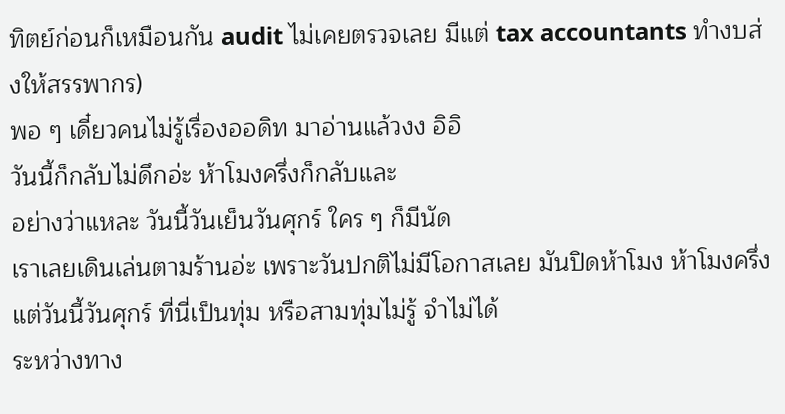ทิตย์ก่อนก็เหมือนกัน audit ไม่เคยตรวจเลย มีแต่ tax accountants ทำงบส่งให้สรรพากร)
พอ ๆ เดี๋ยวคนไม่รู้เรื่องออดิท มาอ่านแล้วงง อิอิ
วันนี้ก็กลับไม่ดึกอ่ะ ห้าโมงครึ่งก็กลับและ
อย่างว่าแหละ วันนี้วันเย็นวันศุกร์ ใคร ๆ ก็มีนัด
เราเลยเดินเล่นตามร้านอ่ะ เพราะวันปกติไม่มีโอกาสเลย มันปิดห้าโมง ห้าโมงครึ่ง
แต่วันนี้วันศุกร์ ที่นี่เป็นทุ่ม หรือสามทุ่มไม่รู้ จำไม่ได้
ระหว่างทาง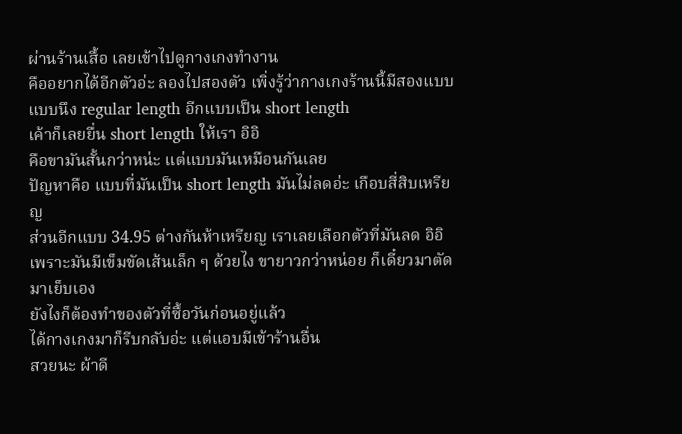ผ่านร้านเสื้อ เลยเข้าไปดูกางเกงทำงาน
คืออยากได้อีกตัวอ่ะ ลองไปสองตัว เพิ่งรู้ว่ากางเกงร้านนี้มีสองแบบ
แบบนึง regular length อีกแบบเป็น short length
เค้าก็เลยยื่น short length ให้เรา อิอิ
คือขามันสั้นกว่าหน่ะ แต่แบบมันเหมือนกันเลย
ปัญหาคือ แบบที่มันเป็น short length มันไม่ลดอ่ะ เกือบสี่สิบเหรียญ
ส่วนอีกแบบ 34.95 ต่างกันห้าเหรียญ เราเลยเลือกตัวที่มันลด อิอิ
เพราะมันมีเข็มขัดเส้นเล็ก ๆ ด้วยไง ขายาวกว่าหน่อย ก็เดี๋ยวมาตัดมาเย็บเอง
ยังไงก็ต้องทำของตัวที่ซื้อวันก่อนอยู่แล้ว
ได้กางเกงมาก็รีบกลับอ่ะ แต่แอบมีเข้าร้านอื่น
สวยนะ ผ้าดี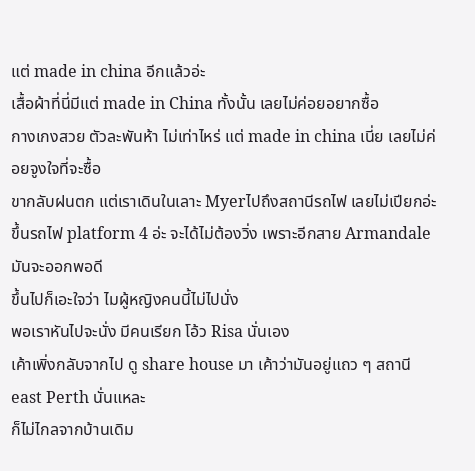แต่ made in china อีกแล้วอ่ะ
เสื้อผ้าที่นี่มีแต่ made in China ทั้งนั้น เลยไม่ค่อยอยากซื้อ
กางเกงสวย ตัวละพันห้า ไม่เท่าไหร่ แต่ made in china เนี่ย เลยไม่ค่อยจูงใจที่จะซื้อ
ขากลับฝนตก แต่เราเดินในเลาะ Myerไปถึงสถานีรถไฟ เลยไม่เปียกอ่ะ
ขึ้นรถไฟ platform 4 อ่ะ จะได้ไม่ต้องวิ่ง เพราะอีกสาย Armandale มันจะออกพอดี
ขึ้นไปก็เอะใจว่า ไมผู้หญิงคนนี้ไม่ไปนั่ง
พอเราหันไปจะนั่ง มีคนเรียก โอ้ว Risa นั่นเอง
เค้าเพิ่งกลับจากไป ดู share house มา เค้าว่ามันอยู่แถว ๆ สถานี east Perth นั่นแหละ
ก็ไม่ไกลจากบ้านเดิม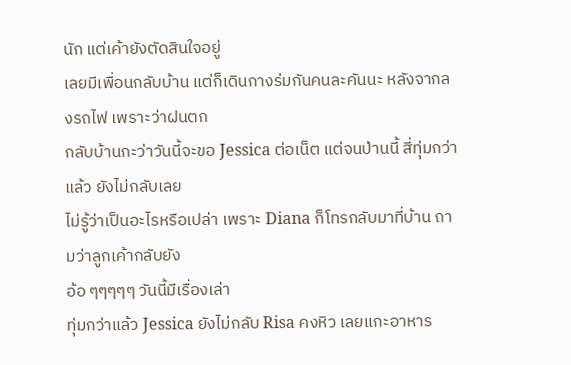นัก แต่เค้ายังตัดสินใจอยู่
เลยมีเพื่อนกลับบ้าน แต่ก็เดินกางร่มกันคนละคันนะ หลังจากลงรถไฟ เพราะว่าฝนตก
กลับบ้านกะว่าวันนี้จะขอ Jessica ต่อเน็ต แต่จนป่านนี้ สี่ทุ่มกว่าแล้ว ยังไม่กลับเลย
ไม่รู้ว่าเป็นอะไรหรือเปล่า เพราะ Diana ก็โทรกลับมาที่บ้าน ถามว่าลูกเค้ากลับยัง
อ้อ ๆๆๆๆๆ วันนี้มีเรื่องเล่า
ทุ่มกว่าแล้ว Jessica ยังไม่กลับ Risa คงหิว เลยแกะอาหาร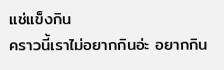แช่แข็งกิน
คราวนี้เราไม่อยากกินอ่ะ อยากกิน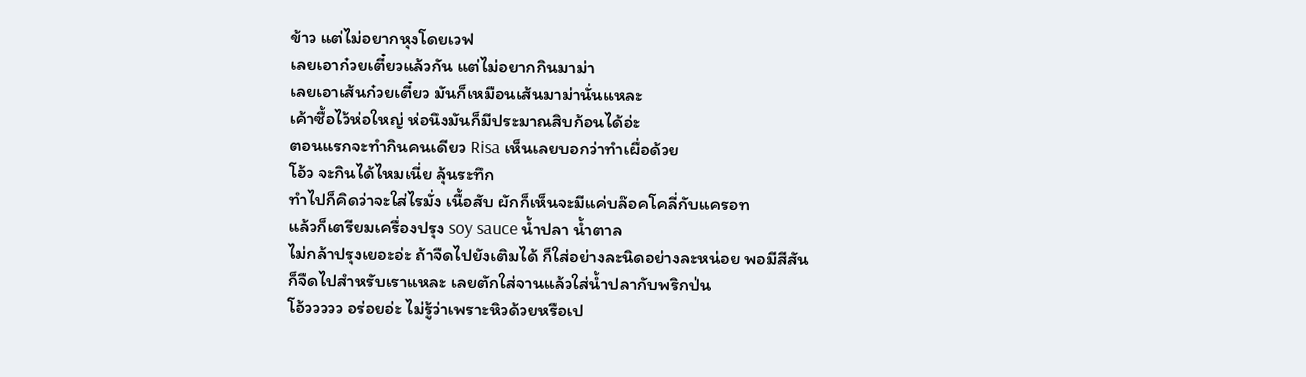ข้าว แต่ไม่อยากหุงโดยเวฟ
เลยเอาก๋วยเตี๋ยวแล้วกัน แต่ไม่อยากกินมาม่า
เลยเอาเส้นก๋วยเตี๋ยว มันก็เหมือนเส้นมาม่านั่นแหละ
เค้าซื้อไว้ห่อใหญ่ ห่อนึงมันก็มีประมาณสิบก้อนได้อ่ะ
ตอนแรกจะทำกินคนเดียว Risa เห็นเลยบอกว่าทำเผื่อด้วย
โอ้ว จะกินได้ไหมเนี่ย ลุ้นระทึก
ทำไปก็คิดว่าจะใส่ไรมั่ง เนื้อสับ ผักก็เห็นจะมีแค่บล๊อคโคลี่กับแครอท
แล้วก็เตรียมเครื่องปรุง soy sauce น้ำปลา น้ำตาล
ไม่กล้าปรุงเยอะอ่ะ ถ้าจืดไปยังเติมได้ ก็ใส่อย่างละนิดอย่างละหน่อย พอมีสีสัน
ก็จืดไปสำหรับเราแหละ เลยตักใส่จานแล้วใส่น้ำปลากับพริกป่น
โอ้ววววว อร่อยอ่ะ ไม่รู้ว่าเพราะหิวด้วยหรือเป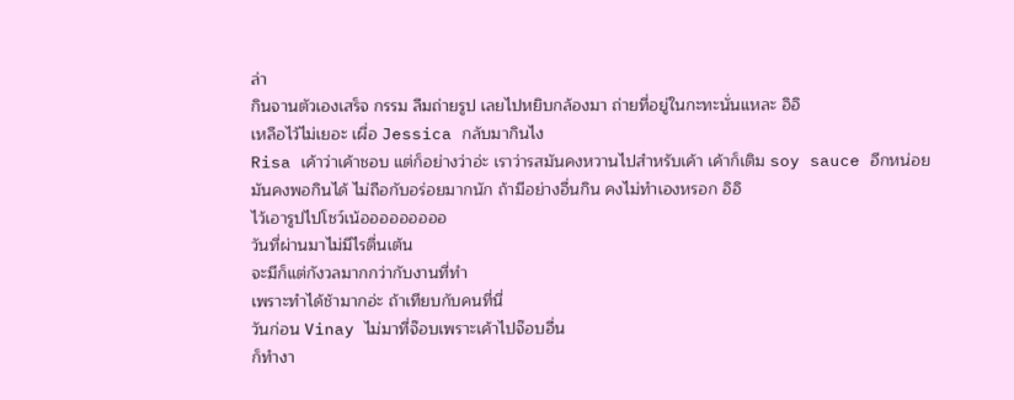ล่า
กินจานตัวเองเสร็จ กรรม ลืมถ่ายรูป เลยไปหยิบกล้องมา ถ่ายที่อยู่ในกะทะนั่นแหละ อิอิ
เหลือไว้ไม่เยอะ เผื่อ Jessica กลับมากินไง
Risa เค้าว่าเค้าชอบ แต่ก็อย่างว่าอ่ะ เราว่ารสมันคงหวานไปสำหรับเค้า เค้าก็เติม soy sauce อีกหน่อย
มันคงพอกินได้ ไม่ถือกับอร่อยมากนัก ถ้ามีอย่างอื่นกิน คงไม่ทำเองหรอก อิอิ
ไว้เอารูปไปโชว์เน้อออออออออ
วันที่ผ่านมาไม่มีไรตื่นเต้น
จะมีก็แต่กังวลมากกว่ากับงานที่ทำ
เพราะทำได้ช้ามากอ่ะ ถ้าเทียบกับคนที่นี่
วันก่อน Vinay ไม่มาที่จ๊อบเพราะเค้าไปจ๊อบอื่น
ก็ทำงา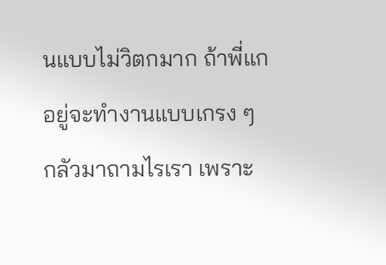นแบบไม่วิตกมาก ถ้าพี่แกอยู่จะทำงานแบบเกรง ๆ
กลัวมาถามไรเรา เพราะ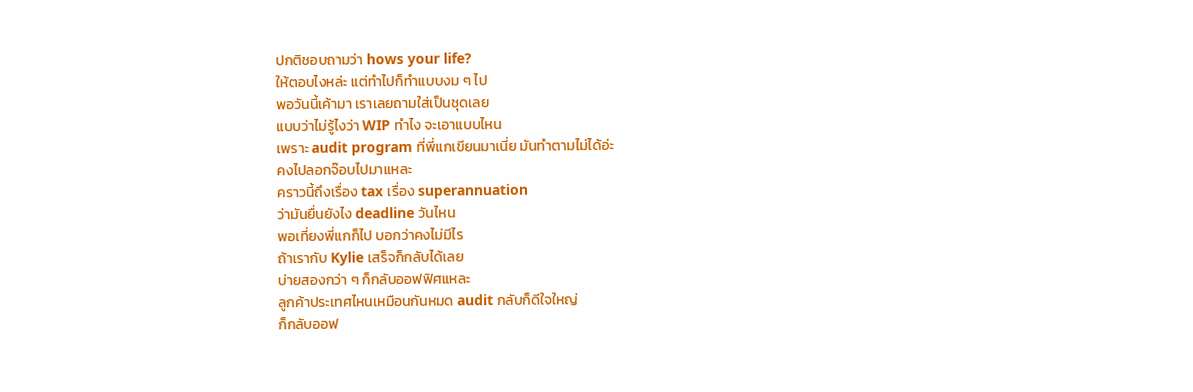ปกติชอบถามว่า hows your life?
ให้ตอบไงหล่ะ แต่ทำไปก็ทำแบบงม ๆ ไป
พอวันนี้เค้ามา เราเลยถามใส่เป็นชุดเลย
แบบว่าไม่รู้ไงว่า WIP ทำไง จะเอาแบบไหน
เพราะ audit program ที่พี่แกเขียนมาเนี่ย มันทำตามไม่ได้อ่ะ
คงไปลอกจ๊อบไปมาแหละ
คราวนี้ถึงเรื่อง tax เรื่อง superannuation
ว่ามันยื่นยังไง deadline วันไหน
พอเที่ยงพี่แกก็ไป บอกว่าคงไม่มีไร
ถ้าเรากับ Kylie เสร็จก็กลับได้เลย
บ่ายสองกว่า ๆ ก็กลับออฟฟิศแหละ
ลูกค้าประเทศไหนเหมือนกันหมด audit กลับก็ดีใจใหญ่
ก็กลับออฟ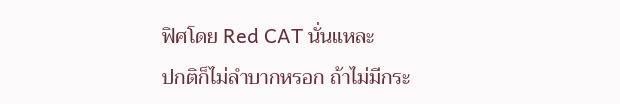ฟิศโดย Red CAT นั่นแหละ
ปกติก็ไม่ลำบากหรอก ถ้าไม่มีกระ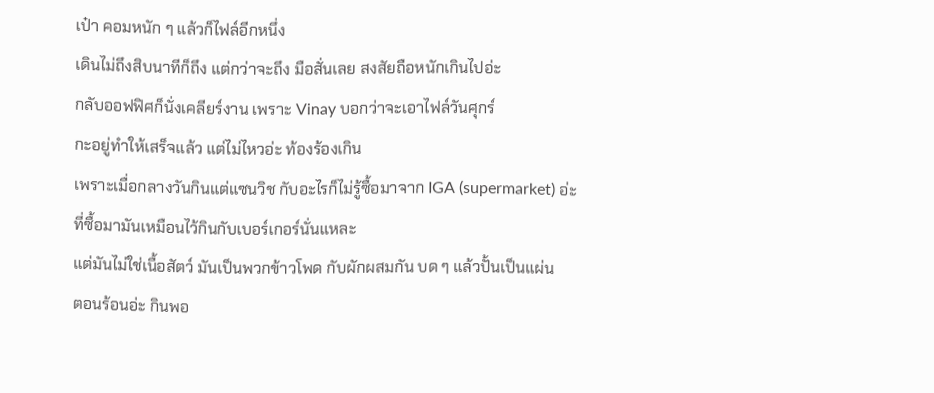เป๋า คอมหนัก ๆ แล้วก็ไฟล์อีกหนึ่ง
เดินไม่ถึงสิบนาทีก็ถึง แต่กว่าจะถึง มือสั่นเลย สงสัยถือหนักเกินไปอ่ะ
กลับออฟฟิศก็นั่งเคลียร์งาน เพราะ Vinay บอกว่าจะเอาไฟล์วันศุกร์
กะอยู่ทำให้เสร็จแล้ว แต่ไม่ไหวอ่ะ ท้องร้องเกิน
เพราะเมื่อกลางวันกินแต่แซนวิช กับอะไรก็ไม่รู้ซื้อมาจาก IGA (supermarket) อ่ะ
ที่ซื้อมามันเหมือนไว้กินกับเบอร์เกอร์นั่นแหละ
แต่มันไม่ใช่เนื้อสัตว์ มันเป็นพวกข้าวโพด กับผักผสมกัน บด ๆ แล้วปั้นเป็นแผ่น
ตอนร้อนอ่ะ กินพอ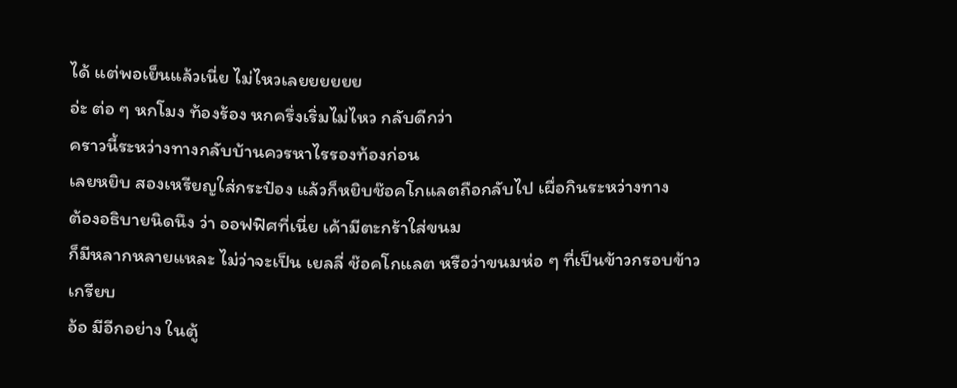ได้ แต่พอเย็นแล้วเนี่ย ไม่ไหวเลยยยยยย
อ่ะ ต่อ ๆ หกโมง ท้องร้อง หกครึ่งเริ่มไม่ไหว กลับดีกว่า
คราวนี้ระหว่างทางกลับบ้านควรหาไรรองท้องก่อน
เลยหยิบ สองเหรียญใส่กระป๋อง แล้วก็หยิบช๊อคโกแลตถือกลับไป เผื่อกินระหว่างทาง
ต้องอธิบายนิดนึง ว่า ออฟฟิศที่เนี่ย เค้ามีตะกร้าใส่ขนม
ก็มีหลากหลายแหละ ไม่ว่าจะเป็น เยลลี่ ช๊อคโกแลต หรือว่าขนมห่อ ๆ ที่เป็นข้าวกรอบข้าวเกรียบ
อ้อ มีอีกอย่าง ในตู้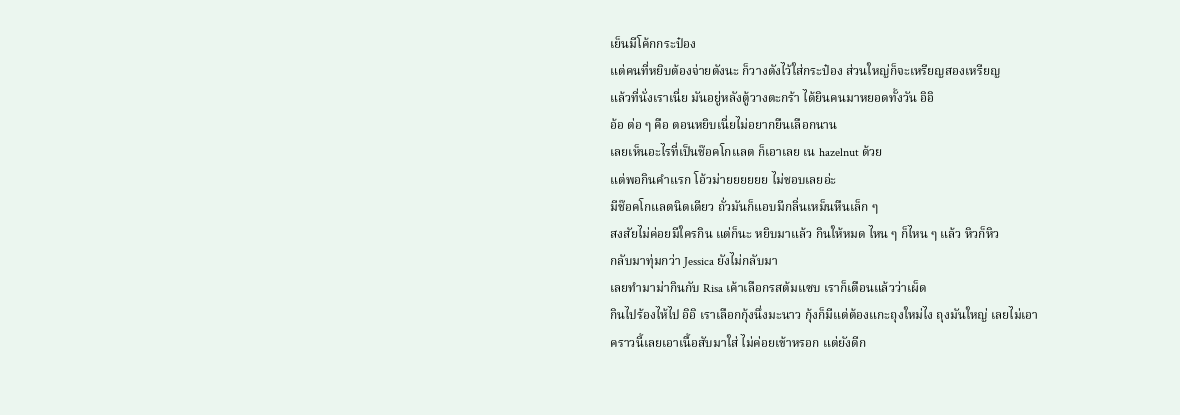เย็นมีโค้กกระป๋อง
แต่คนที่หยิบต้องจ่ายตังนะ ก็วางตังไว้ใส่กระป๋อง ส่วนใหญ่ก็จะเหรียญสองเหรียญ
แล้วที่นั่งเราเนี่ย มันอยู่หลังตู้วางตะกร้า ได้ยินคนมาหยอดทั้งวัน อิอิ
อ้อ ต่อ ๆ คือ ตอนหยิบเนี่ยไม่อยากยืนเลือกนาน
เลยเห็นอะไรที่เป็นช๊อคโกแลต ก็เอาเลย เน hazelnut ด้วย
แต่พอกินคำแรก โอ้วม่ายยยยยย ไม่ชอบเลยอ่ะ
มีช๊อคโกแลตนิดเดียว ถั่วมันก็แอบมีกลิ่นเหม็นหืนเล็ก ๆ
สงสัยไม่ค่อยมีใครกิน แต่ก็นะ หยิบมาแล้ว กินให้หมด ไหน ๆ ก็ไหน ๆ แล้ว หิวก็หิว
กลับมาทุ่มกว่า Jessica ยังไม่กลับมา
เลยทำมาม่ากินกับ Risa เค้าเลือกรสต้มแซบ เราก็เตือนแล้วว่าเผ็ด
กินไปร้องไห้ไป อิอิ เราเลือกกุ้งนึ่งมะนาว กุ้งก็มีแต่ต้องแกะถุงใหม่ไง ถุงมันใหญ่ เลยไม่เอา
คราวนี้เลยเอาเนื้อสับมาใส่ ไม่ค่อยเข้าหรอก แต่ยังดีก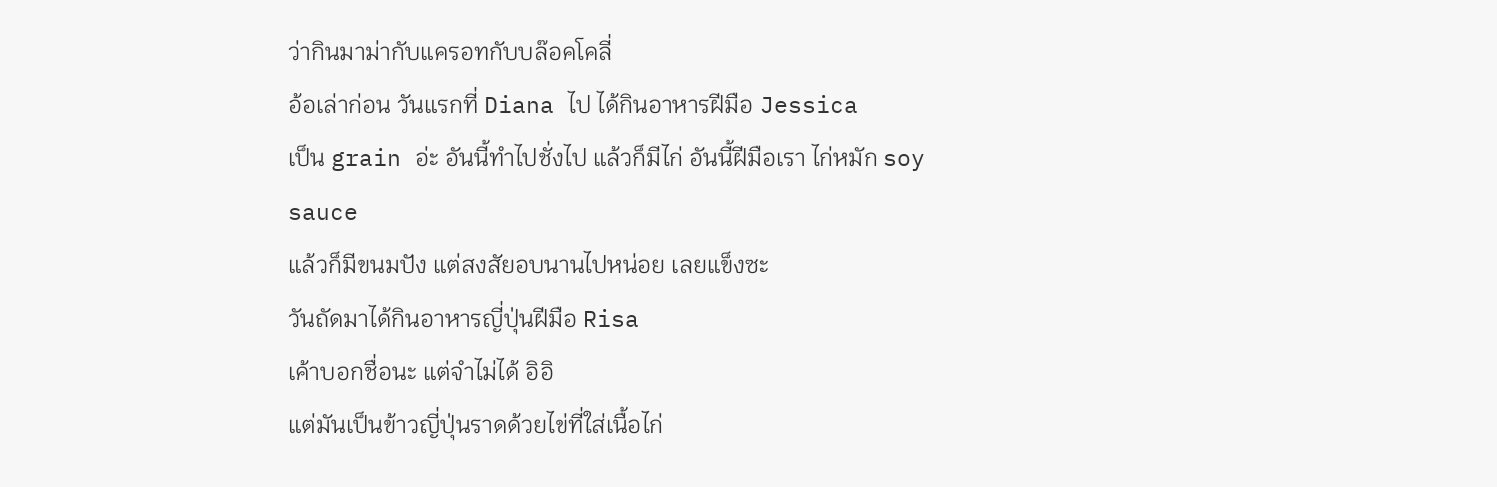ว่ากินมาม่ากับแครอทกับบล๊อคโคลี่
อ้อเล่าก่อน วันแรกที่ Diana ไป ได้กินอาหารฝีมือ Jessica
เป็น grain อ่ะ อันนี้ทำไปชั่งไป แล้วก็มีไก่ อันนี้ฝีมือเรา ไก่หมัก soy sauce
แล้วก็มีขนมปัง แต่สงสัยอบนานไปหน่อย เลยแข็งซะ
วันถัดมาได้กินอาหารญี่ปุ่นฝีมือ Risa
เค้าบอกชื่อนะ แต่จำไม่ได้ อิอิ
แต่มันเป็นข้าวญี่ปุ่นราดด้วยไข่ที่ใส่เนื้อไก่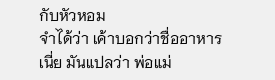กับหัวหอม
จำได้ว่า เค้าบอกว่าชื่ออาหารเนี่ย มันแปลว่า พ่อแม่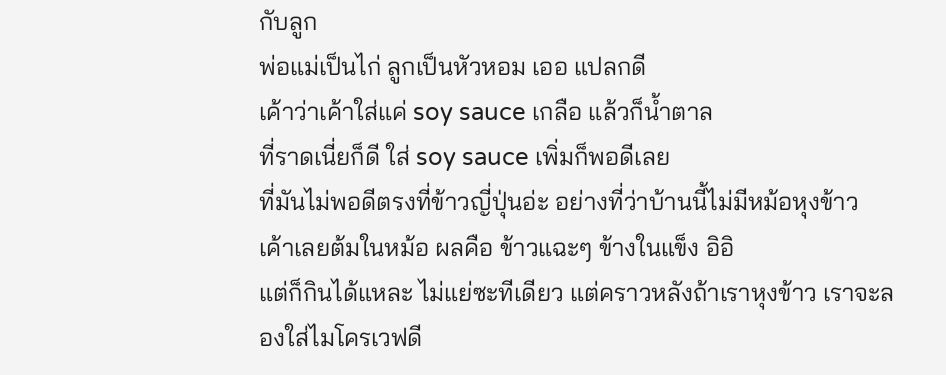กับลูก
พ่อแม่เป็นไก่ ลูกเป็นหัวหอม เออ แปลกดี
เค้าว่าเค้าใส่แค่ soy sauce เกลือ แล้วก็น้ำตาล
ที่ราดเนี่ยก็ดี ใส่ soy sauce เพิ่มก็พอดีเลย
ที่มันไม่พอดีตรงที่ข้าวญี่ปุ่นอ่ะ อย่างที่ว่าบ้านนี้ไม่มีหม้อหุงข้าว
เค้าเลยต้มในหม้อ ผลคือ ข้าวแฉะๆ ข้างในแข็ง อิอิ
แต่ก็กินได้แหละ ไม่แย่ซะทีเดียว แต่คราวหลังถ้าเราหุงข้าว เราจะลองใส่ไมโครเวฟดี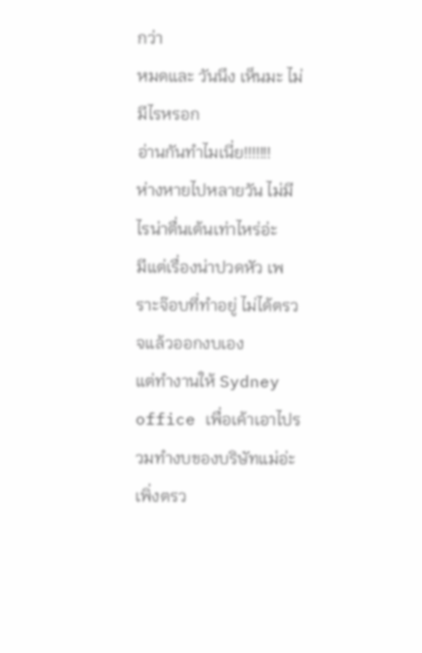กว่า
หมดและ วันนึง เห็นมะ ไม่มีไรหรอก
อ่านกันทำไมเนี่ย!!!!!!!
ห่างหายไปหลายวัน ไม่มีไรน่าตื่นเต้นเท่าไหร่อ่ะ
มีแต่เรื่องน่าปวดหัว เพราะจ๊อบที่ทำอยู่ ไม่ได้ตรวจแล้วออกงบเอง
แต่ทำงานให้ Sydney office เพื่อเค้าเอาไปรวมทำงบของบริษัทแม่อ่ะ
เพิ่งตรว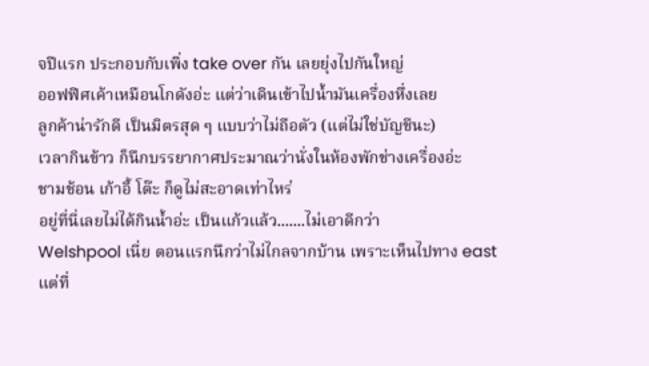จปีแรก ประกอบกับเพิ่ง take over กัน เลยยุ่งไปกันใหญ่
ออฟฟิศเค้าเหมือนโกดังอ่ะ แต่ว่าเดินเข้าไปน้ำมันเครื่องหึ่งเลย
ลูกค้าน่ารักดี เป็นมิตรสุด ๆ แบบว่าไม่ถือตัว (แต่ไม่ใช่บัญชีนะ)
เวลากินข้าว ก็นึกบรรยากาศประมาณว่านั่งในห้องพักช่างเครื่องอ่ะ
ชามช้อน เก้าอี้ โต๊ะ ก็ดูไม่สะอาดเท่าไหร่
อยู่ที่นี่เลยไม่ได้กินน้ำอ่ะ เป็นแก้วแล้ว.......ไม่เอาดีกว่า
Welshpool เนี่ย ตอนแรกนึกว่าไม่ไกลจากบ้าน เพราะเห็นไปทาง east
แต่ที่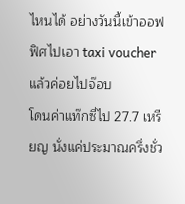ไหนได้ อย่างวันนี้เข้าออฟฟิศไปเอา taxi voucher แล้วค่อยไปจ๊อบ
โดนค่าแท๊กซี่ไป 27.7 เหรียญ นั่งแค่ประมาณครึ่งชั่ว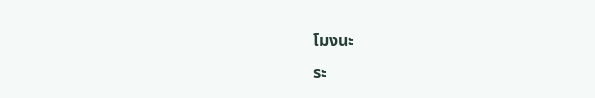โมงนะ
ระ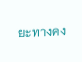ยะทางคง